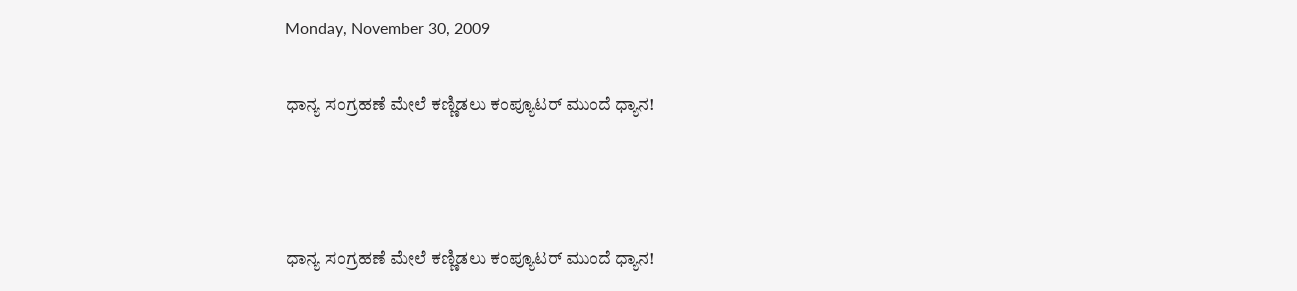Monday, November 30, 2009

ಧಾನ್ಯ ಸಂಗ್ರಹಣೆ ಮೇಲೆ ಕಣ್ಣಿಡಲು ಕಂಪ್ಯೂಟರ್ ಮುಂದೆ ಧ್ಯಾನ!



ಧಾನ್ಯ ಸಂಗ್ರಹಣೆ ಮೇಲೆ ಕಣ್ಣಿಡಲು ಕಂಪ್ಯೂಟರ್ ಮುಂದೆ ಧ್ಯಾನ!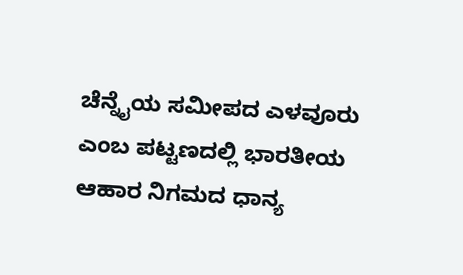ಚೆನ್ನೈಯ ಸಮೀಪದ ಎಳವೂರು ಎಂಬ ಪಟ್ಟಣದಲ್ಲಿ ಭಾರತೀಯ ಆಹಾರ ನಿಗಮದ ಧಾನ್ಯ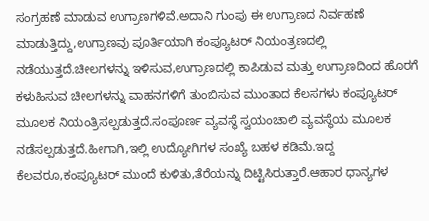ಸಂಗ್ರಹಣೆ ಮಾಡುವ ಉಗ್ರಾಣಗಳಿವೆ.ಅದಾನಿ ಗುಂಪು ಈ ಉಗ್ರಾಣದ ನಿರ್ವಹಣೆ ಮಾಡುತ್ತಿದ್ದು,ಉಗ್ರಾಣವು ಪೂರ್ತಿಯಾಗಿ ಕಂಪ್ಯೂಟರ್ ನಿಯಂತ್ರಣದಲ್ಲಿ ನಡೆಯುತ್ತದೆ.ಚೀಲಗಳನ್ನು ಇಳಿಸುವ,ಉಗ್ರಾಣದಲ್ಲಿ ಕಾಪಿಡುವ ಮತ್ತು ಉಗ್ರಾಣದಿಂದ ಹೊರಗೆ ಕಳುಹಿಸುವ ಚೀಲಗಳನ್ನು ವಾಹನಗಳಿಗೆ ತುಂಬಿಸುವ ಮುಂತಾದ ಕೆಲಸಗಳು ಕಂಪ್ಯೂಟರ್ ಮೂಲಕ ನಿಯಂತ್ರಿಸಲ್ಪಡುತ್ತದೆ.ಸಂಪೂರ್ಣ ವ್ಯವಸ್ಥೆ ಸ್ವಯಂಚಾಲಿ ವ್ಯವಸ್ಥೆಯ ಮೂಲಕ ನಡೆಸಲ್ಪಡುತ್ತದೆ.ಹೀಗಾಗಿ,ಇಲ್ಲಿ ಉದ್ಯೋಗಿಗಳ ಸಂಖ್ಯೆ ಬಹಳ ಕಡಿಮೆ.ಇದ್ದ ಕೆಲವರೂ,ಕಂಪ್ಯೂಟರ್ ಮುಂದೆ ಕುಳಿತು,ತೆರೆಯನ್ನು ದಿಟ್ಟಿಸಿರುತ್ತಾರೆ.ಆಹಾರ ಧಾನ್ಯಗಳ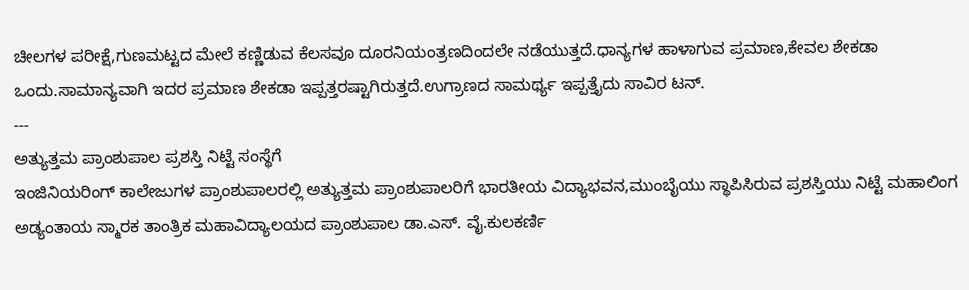ಚೀಲಗಳ ಪರೀಕ್ಷೆ,ಗುಣಮಟ್ಟದ ಮೇಲೆ ಕಣ್ಣಿಡುವ ಕೆಲಸವೂ ದೂರನಿಯಂತ್ರಣದಿಂದಲೇ ನಡೆಯುತ್ತದೆ.ಧಾನ್ಯಗಳ ಹಾಳಾಗುವ ಪ್ರಮಾಣ,ಕೇವಲ ಶೇಕಡಾ ಒಂದು.ಸಾಮಾನ್ಯವಾಗಿ ಇದರ ಪ್ರಮಾಣ ಶೇಕಡಾ ಇಪ್ಪತ್ತರಷ್ಟಾಗಿರುತ್ತದೆ.ಉಗ್ರಾಣದ ಸಾಮರ್ಥ್ಯ ಇಪ್ಪತ್ತೈದು ಸಾವಿರ ಟನ್.
---
ಅತ್ಯುತ್ತಮ ಪ್ರಾಂಶುಪಾಲ ಪ್ರಶಸ್ತಿ ನಿಟ್ಟೆ ಸಂಸ್ಥೆಗೆ
ಇಂಜಿನಿಯರಿಂಗ್ ಕಾಲೇಜುಗಳ ಪ್ರಾಂಶುಪಾಲರಲ್ಲಿ ಅತ್ಯುತ್ತಮ ಪ್ರಾಂಶುಪಾಲರಿಗೆ ಭಾರತೀಯ ವಿದ್ಯಾಭವನ,ಮುಂಬೈಯು ಸ್ಥಾಪಿಸಿರುವ ಪ್ರಶಸ್ತಿಯು ನಿಟ್ಟೆ ಮಹಾಲಿಂಗ ಅಡ್ಯಂತಾಯ ಸ್ಮಾರಕ ತಾಂತ್ರಿಕ ಮಹಾವಿದ್ಯಾಲಯದ ಪ್ರಾಂಶುಪಾಲ ಡಾ.ಎಸ್. ವೈ.ಕುಲಕರ್ಣಿ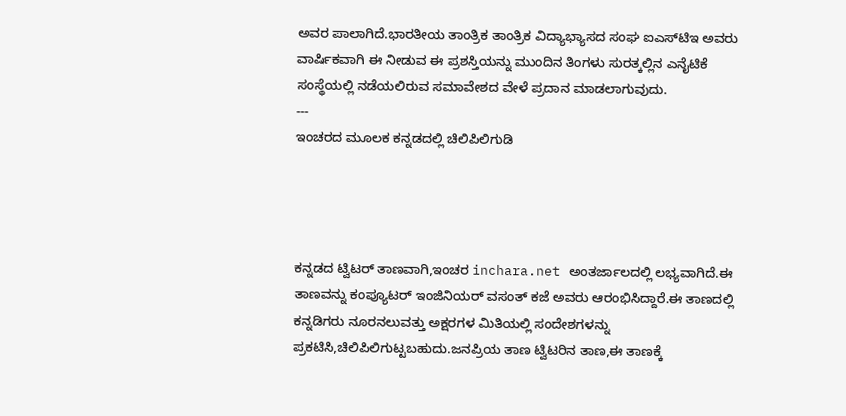ಅವರ ಪಾಲಾಗಿದೆ.ಭಾರತೀಯ ತಾಂತ್ರಿಕ ತಾಂತ್ರಿಕ ವಿದ್ಯಾಭ್ಯಾಸದ ಸಂಘ ಐಎಸ್‌ಟಿಇ ಅವರು ವಾರ್ಷಿಕವಾಗಿ ಈ ನೀಡುವ ಈ ಪ್ರಶಸ್ತಿಯನ್ನು ಮುಂದಿನ ತಿಂಗಳು ಸುರತ್ಕಲ್ಲಿನ ಎನೈಟಿಕೆ ಸಂಸ್ಥೆಯಲ್ಲಿ ನಡೆಯಲಿರುವ ಸಮಾವೇಶದ ವೇಳೆ ಪ್ರದಾನ ಮಾಡಲಾಗುವುದು.
---
ಇಂಚರದ ಮೂಲಕ ಕನ್ನಡದಲ್ಲಿ ಚಿಲಿಪಿಲಿಗುಡಿ




ಕನ್ನಡದ ಟ್ವಿಟರ್ ತಾಣವಾಗಿ,ಇಂಚರ inchara.net ಅಂತರ್ಜಾಲದಲ್ಲಿ ಲಭ್ಯವಾಗಿದೆ.ಈ ತಾಣವನ್ನು ಕಂಪ್ಯೂಟರ್ ಇಂಜಿನಿಯರ್ ವಸಂತ್ ಕಜೆ ಅವರು ಆರಂಭಿಸಿದ್ದಾರೆ.ಈ ತಾಣದಲ್ಲಿ ಕನ್ನಡಿಗರು ನೂರನಲುವತ್ತು ಅಕ್ಷರಗಳ ಮಿತಿಯಲ್ಲಿ ಸಂದೇಶಗಳನ್ನು ಪ್ರಕಟಿಸಿ,ಚಿಲಿಪಿಲಿಗುಟ್ಟಬಹುದು.ಜನಪ್ರಿಯ ತಾಣ ಟ್ವಿಟರಿನ ತಾಣ,ಈ ತಾಣಕ್ಕೆ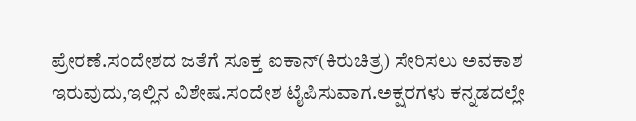ಪ್ರೇರಣೆ.ಸಂದೇಶದ ಜತೆಗೆ ಸೂಕ್ತ ಐಕಾನ್(ಕಿರುಚಿತ್ರ) ಸೇರಿಸಲು ಅವಕಾಶ ಇರುವುದು,ಇಲ್ಲಿನ ವಿಶೇಷ.ಸಂದೇಶ ಟೈಪಿಸುವಾಗ.ಅಕ್ಷರಗಳು ಕನ್ನಡದಲ್ಲೇ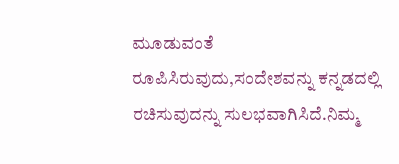ಮೂಡುವಂತೆ ರೂಪಿಸಿರುವುದು,ಸಂದೇಶವನ್ನು ಕನ್ನಡದಲ್ಲಿ ರಚಿಸುವುದನ್ನು ಸುಲಭವಾಗಿಸಿದೆ.ನಿಮ್ಮ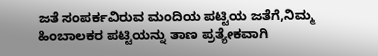ಜತೆ ಸಂಪರ್ಕವಿರುವ ಮಂದಿಯ ಪಟ್ಟಿಯ ಜತೆಗೆ,ನಿಮ್ಮ ಹಿಂಬಾಲಕರ ಪಟ್ಟಿಯನ್ನು ತಾಣ ಪ್ರತ್ಯೇಕವಾಗಿ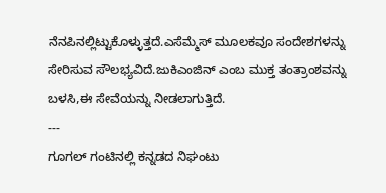ನೆನಪಿನಲ್ಲಿಟ್ಟುಕೊಳ್ಳುತ್ತದೆ.ಎಸೆಮ್ಮೆಸ್ ಮೂಲಕವೂ ಸಂದೇಶಗಳನ್ನು ಸೇರಿಸುವ ಸೌಲಭ್ಯವಿದೆ.ಜುಕಿಎಂಜಿನ್ ಎಂಬ ಮುಕ್ತ ತಂತ್ರಾಂಶವನ್ನು ಬಳಸಿ,ಈ ಸೇವೆಯನ್ನು ನೀಡಲಾಗುತ್ತಿದೆ.
---
ಗೂಗಲ್ ಗಂಟಿನಲ್ಲಿ ಕನ್ನಡದ ನಿಘಂಟು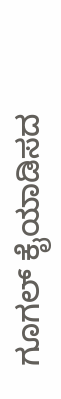ಗೂಗಲ್ ಕೈಯಾಡಿಸದ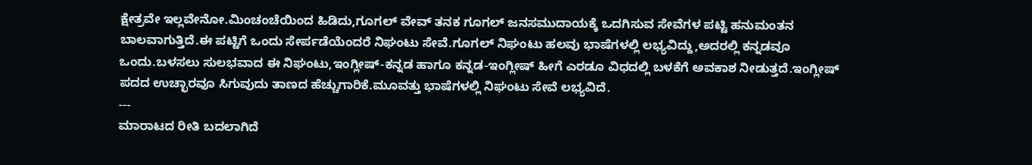ಕ್ಷೇತ್ರವೇ ಇಲ್ಲವೇನೋ.ಮಿಂಚಂಚೆಯಿಂದ ಹಿಡಿದು,ಗೂಗಲ್ ವೇವ್ ತನಕ ಗೂಗಲ್ ಜನಸಮುದಾಯಕ್ಕೆ ಒದಗಿಸುವ ಸೇವೆಗಳ ಪಟ್ಟಿ ಹನುಮಂತನ ಬಾಲವಾಗುತ್ತಿದೆ.ಈ ಪಟ್ಟಿಗೆ ಒಂದು ಸೇರ್ಪಡೆಯೆಂದರೆ ನಿಘಂಟು ಸೇವೆ.ಗೂಗಲ್ ನಿಘಂಟು ಹಲವು ಭಾಷೆಗಳಲ್ಲಿ ಲಭ್ಯವಿದ್ದು,ಅದರಲ್ಲಿ ಕನ್ನಡವೂ ಒಂದು.ಬಳಸಲು ಸುಲಭವಾದ ಈ ನಿಘಂಟು,ಇಂಗ್ಲೀಷ್-ಕನ್ನಡ ಹಾಗೂ ಕನ್ನಡ-ಇಂಗ್ಲೀಷ್ ಹೀಗೆ ಎರಡೂ ವಿಧದಲ್ಲಿ ಬಳಕೆಗೆ ಅವಕಾಶ ನೀಡುತ್ತದೆ.ಇಂಗ್ಲೀಷ್ ಪದದ ಉಚ್ಛಾರವೂ ಸಿಗುವುದು ತಾಣದ ಹೆಚ್ಚುಗಾರಿಕೆ.ಮೂವತ್ತು ಭಾಷೆಗಳಲ್ಲಿ ನಿಘಂಟು ಸೇವೆ ಲಭ್ಯವಿದೆ.
---
ಮಾರಾಟದ ರೀತಿ ಬದಲಾಗಿದೆ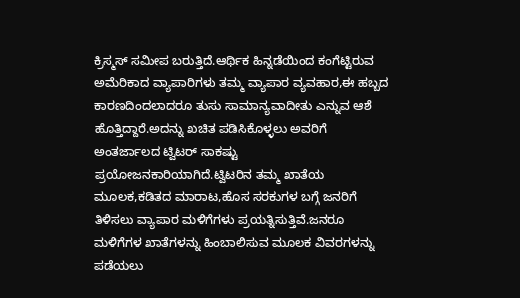ಕ್ರಿಸ್ಮಸ್ ಸಮೀಪ ಬರುತ್ತಿದೆ.ಆರ್ಥಿಕ ಹಿನ್ನಡೆಯಿಂದ ಕಂಗೆಟ್ಟಿರುವ ಅಮೆರಿಕಾದ ವ್ಯಾಪಾರಿಗಳು ತಮ್ಮ ವ್ಯಾಪಾರ ವ್ಯವಹಾರ,ಈ ಹಬ್ಬದ ಕಾರಣದಿಂದಲಾದರೂ ತುಸು ಸಾಮಾನ್ಯವಾದೀತು ಎನ್ನುವ ಆಶೆ ಹೊತ್ತಿದ್ದಾರೆ.ಅದನ್ನು ಖಚಿತ ಪಡಿಸಿಕೊಳ್ಳಲು ಅವರಿಗೆ ಅಂತರ್ಜಾಲದ ಟ್ವಿಟರ್ ಸಾಕಷ್ಟು ಪ್ರಯೋಜನಕಾರಿಯಾಗಿದೆ.ಟ್ವಿಟರಿನ ತಮ್ಮ ಖಾತೆಯ ಮೂಲಕ,ಕಡಿತದ ಮಾರಾಟ,ಹೊಸ ಸರಕುಗಳ ಬಗ್ಗೆ ಜನರಿಗೆ ತಿಳಿಸಲು ವ್ಯಾಪಾರ ಮಳಿಗೆಗಳು ಪ್ರಯತ್ನಿಸುತ್ತಿವೆ.ಜನರೂ ಮಳಿಗೆಗಳ ಖಾತೆಗಳನ್ನು ಹಿಂಬಾಲಿಸುವ ಮೂಲಕ ವಿವರಗಳನ್ನು ಪಡೆಯಲು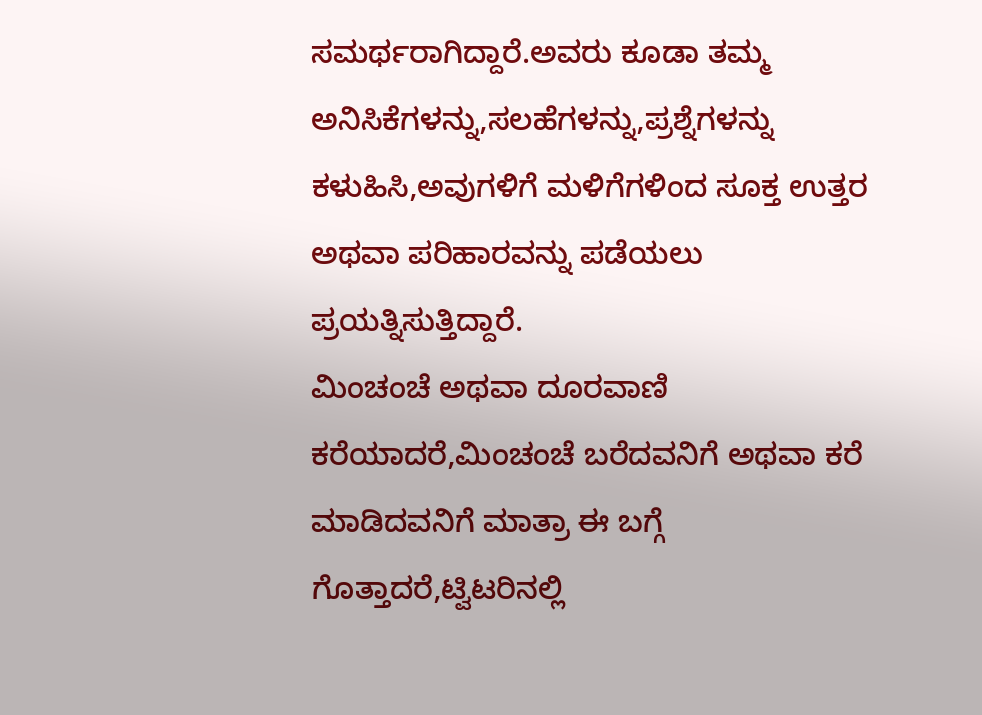ಸಮರ್ಥರಾಗಿದ್ದಾರೆ.ಅವರು ಕೂಡಾ ತಮ್ಮ ಅನಿಸಿಕೆಗಳನ್ನು,ಸಲಹೆಗಳನ್ನು,ಪ್ರಶ್ನೆಗಳನ್ನು ಕಳುಹಿಸಿ,ಅವುಗಳಿಗೆ ಮಳಿಗೆಗಳಿಂದ ಸೂಕ್ತ ಉತ್ತರ ಅಥವಾ ಪರಿಹಾರವನ್ನು ಪಡೆಯಲು ಪ್ರಯತ್ನಿಸುತ್ತಿದ್ದಾರೆ.
ಮಿಂಚಂಚೆ ಅಥವಾ ದೂರವಾಣಿ ಕರೆಯಾದರೆ,ಮಿಂಚಂಚೆ ಬರೆದವನಿಗೆ ಅಥವಾ ಕರೆ ಮಾಡಿದವನಿಗೆ ಮಾತ್ರಾ ಈ ಬಗ್ಗೆ ಗೊತ್ತಾದರೆ,ಟ್ವಿಟರಿನಲ್ಲಿ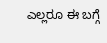ಎಲ್ಲರೂ ಈ ಬಗ್ಗೆ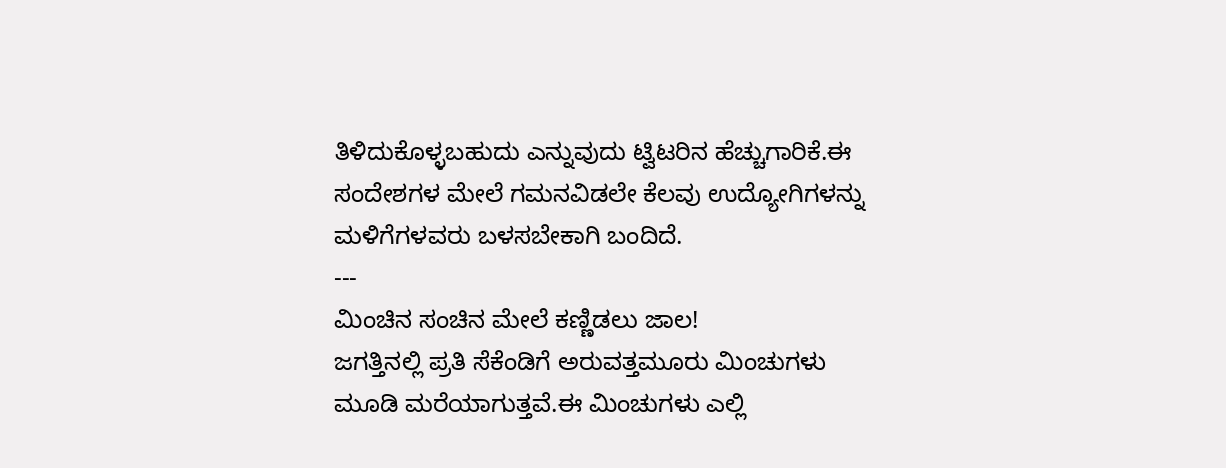ತಿಳಿದುಕೊಳ್ಳಬಹುದು ಎನ್ನುವುದು ಟ್ವಿಟರಿನ ಹೆಚ್ಚುಗಾರಿಕೆ.ಈ ಸಂದೇಶಗಳ ಮೇಲೆ ಗಮನವಿಡಲೇ ಕೆಲವು ಉದ್ಯೋಗಿಗಳನ್ನು ಮಳಿಗೆಗಳವರು ಬಳಸಬೇಕಾಗಿ ಬಂದಿದೆ.
---
ಮಿಂಚಿನ ಸಂಚಿನ ಮೇಲೆ ಕಣ್ಣಿಡಲು ಜಾಲ!
ಜಗತ್ತಿನಲ್ಲಿ ಪ್ರತಿ ಸೆಕೆಂಡಿಗೆ ಅರುವತ್ತಮೂರು ಮಿಂಚುಗಳು ಮೂಡಿ ಮರೆಯಾಗುತ್ತವೆ.ಈ ಮಿಂಚುಗಳು ಎಲ್ಲಿ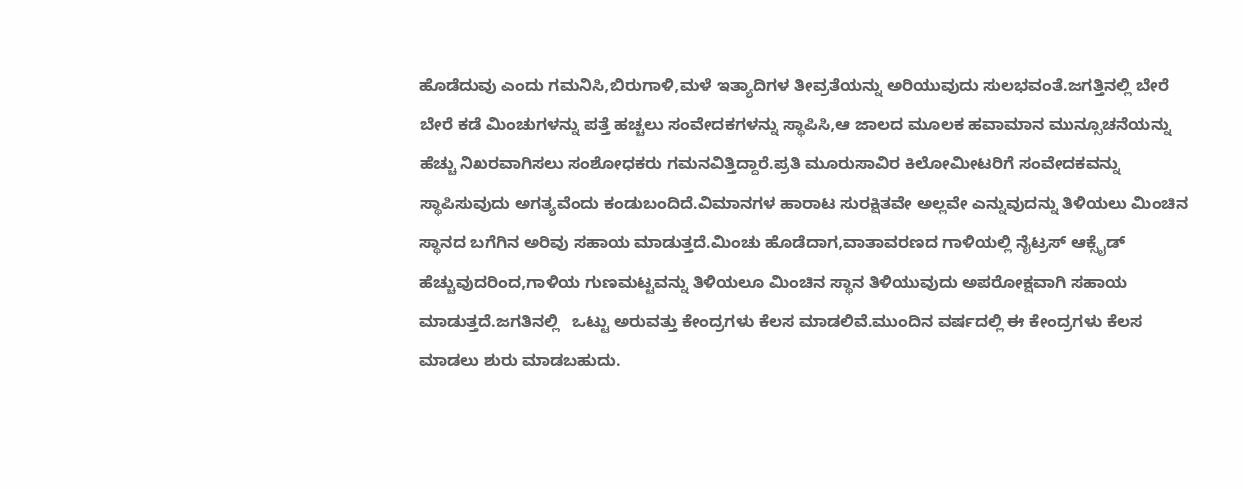ಹೊಡೆದುವು ಎಂದು ಗಮನಿಸಿ,ಬಿರುಗಾಳಿ,ಮಳೆ ಇತ್ಯಾದಿಗಳ ತೀವ್ರತೆಯನ್ನು ಅರಿಯುವುದು ಸುಲಭವಂತೆ.ಜಗತ್ತಿನಲ್ಲಿ ಬೇರೆ ಬೇರೆ ಕಡೆ ಮಿಂಚುಗಳನ್ನು ಪತ್ತೆ ಹಚ್ಚಲು ಸಂವೇದಕಗಳನ್ನು ಸ್ಥಾಪಿಸಿ,ಆ ಜಾಲದ ಮೂಲಕ ಹವಾಮಾನ ಮುನ್ಸೂಚನೆಯನ್ನು ಹೆಚ್ಚು ನಿಖರವಾಗಿಸಲು ಸಂಶೋಧಕರು ಗಮನವಿತ್ತಿದ್ದಾರೆ.ಪ್ರತಿ ಮೂರುಸಾವಿರ ಕಿಲೋಮೀಟರಿಗೆ ಸಂವೇದಕವನ್ನು ಸ್ಥಾಪಿಸುವುದು ಅಗತ್ಯವೆಂದು ಕಂಡುಬಂದಿದೆ.ವಿಮಾನಗಳ ಹಾರಾಟ ಸುರಕ್ಷಿತವೇ ಅಲ್ಲವೇ ಎನ್ನುವುದನ್ನು ತಿಳಿಯಲು ಮಿಂಚಿನ ಸ್ಥಾನದ ಬಗೆಗಿನ ಅರಿವು ಸಹಾಯ ಮಾಡುತ್ತದೆ.ಮಿಂಚು ಹೊಡೆದಾಗ,ವಾತಾವರಣದ ಗಾಳಿಯಲ್ಲಿ ನೈಟ್ರಸ್ ಆಕ್ಸೈಡ್ ಹೆಚ್ಚುವುದರಿಂದ,ಗಾಳಿಯ ಗುಣಮಟ್ಟವನ್ನು ತಿಳಿಯಲೂ ಮಿಂಚಿನ ಸ್ಥಾನ ತಿಳಿಯುವುದು ಅಪರೋಕ್ಷವಾಗಿ ಸಹಾಯ ಮಾಡುತ್ತದೆ.ಜಗತಿನಲ್ಲಿ   ಒಟ್ಟು ಅರುವತ್ತು ಕೇಂದ್ರಗಳು ಕೆಲಸ ಮಾಡಲಿವೆ.ಮುಂದಿನ ವರ್ಷದಲ್ಲಿ ಈ ಕೇಂದ್ರಗಳು ಕೆಲಸ ಮಾಡಲು ಶುರು ಮಾಡಬಹುದು.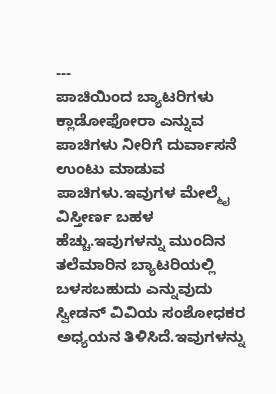---
ಪಾಚಿಯಿಂದ ಬ್ಯಾಟರಿಗಳು
ಕ್ಲಾಡೋಫೋರಾ ಎನ್ನುವ ಪಾಚಿಗಳು ನೀರಿಗೆ ದುರ್ವಾಸನೆ ಉಂಟು ಮಾಡುವ ಪಾಚಿಗಳು.ಇವುಗಳ ಮೇಲ್ಮೈ ವಿಸ್ತೀರ್ಣ ಬಹಳ ಹೆಚ್ಚು.ಇವುಗಳನ್ನು ಮುಂದಿನ ತಲೆಮಾರಿನ ಬ್ಯಾಟರಿಯಲ್ಲಿ ಬಳಸಬಹುದು ಎನ್ನುವುದು ಸ್ವೀಡನ್ ವಿವಿಯ ಸಂಶೋಧಕರ ಅಧ್ಯಯನ ತಿಳಿಸಿದೆ.ಇವುಗಳನ್ನು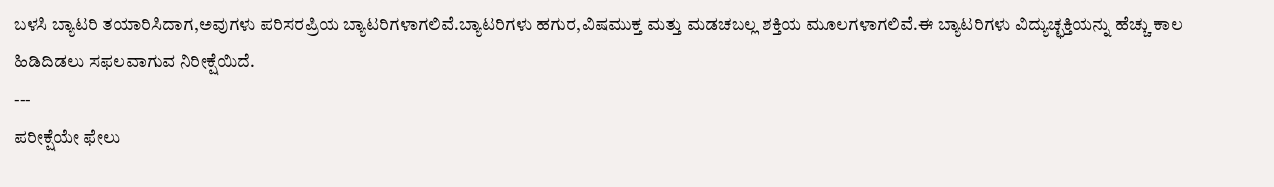ಬಳಸಿ ಬ್ಯಾಟರಿ ತಯಾರಿಸಿದಾಗ,ಅವುಗಳು ಪರಿಸರಪ್ರಿಯ ಬ್ಯಾಟರಿಗಳಾಗಲಿವೆ.ಬ್ಯಾಟರಿಗಳು ಹಗುರ,ವಿಷಮುಕ್ತ ಮತ್ತು ಮಡಚಬಲ್ಲ ಶಕ್ತಿಯ ಮೂಲಗಳಾಗಲಿವೆ.ಈ ಬ್ಯಾಟರಿಗಳು ವಿದ್ಯುಚ್ಛಕ್ತಿಯನ್ನು ಹೆಚ್ಚು ಕಾಲ ಹಿಡಿದಿಡಲು ಸಫಲವಾಗುವ ನಿರೀಕ್ಷೆಯಿದೆ.
---
ಪರೀಕ್ಷೆಯೇ ಫೇಲು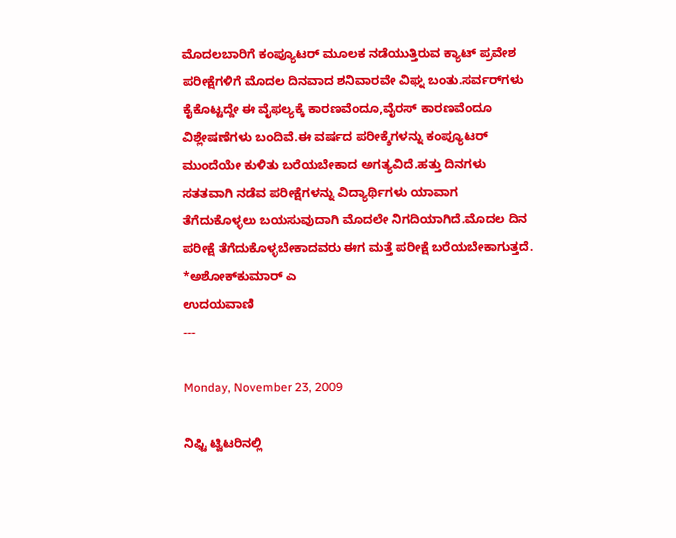ಮೊದಲಬಾರಿಗೆ ಕಂಪ್ಯೂಟರ್ ಮೂಲಕ ನಡೆಯುತ್ತಿರುವ ಕ್ಯಾಟ್ ಪ್ರವೇಶ ಪರೀಕ್ಷೆಗಳಿಗೆ ಮೊದಲ ದಿನವಾದ ಶನಿವಾರವೇ ವಿಘ್ನ ಬಂತು.ಸರ್ವರ್‌ಗಳು ಕೈಕೊಟ್ಟದ್ದೇ ಈ ವೈಫಲ್ಯಕ್ಕೆ ಕಾರಣವೆಂದೂ,ವೈರಸ್ ಕಾರಣವೆಂದೂ ವಿಶ್ಲೇಷಣೆಗಳು ಬಂದಿವೆ.ಈ ವರ್ಷದ ಪರೀಕ್ಶೆಗಳನ್ನು ಕಂಪ್ಯೂಟರ್ ಮುಂದೆಯೇ ಕುಳಿತು ಬರೆಯಬೇಕಾದ ಅಗತ್ಯವಿದೆ.ಹತ್ತು ದಿನಗಳು ಸತತವಾಗಿ ನಡೆವ ಪರೀಕ್ಷೆಗಳನ್ನು ವಿದ್ಯಾರ್ಥಿಗಳು ಯಾವಾಗ ತೆಗೆದುಕೊಳ್ಳಲು ಬಯಸುವುದಾಗಿ ಮೊದಲೇ ನಿಗದಿಯಾಗಿದೆ.ಮೊದಲ ದಿನ ಪರೀಕ್ಷೆ ತೆಗೆದುಕೊಳ್ಳಬೇಕಾದವರು ಈಗ ಮತ್ತೆ ಪರೀಕ್ಷೆ ಬರೆಯಬೇಕಾಗುತ್ತದೆ.
*ಅಶೋಕ್‌ಕುಮಾರ್ ಎ
ಉದಯವಾಣಿ
---

Monday, November 23, 2009

ನಿಫ್ಟಿ ಟ್ವಿಟರಿನಲ್ಲಿ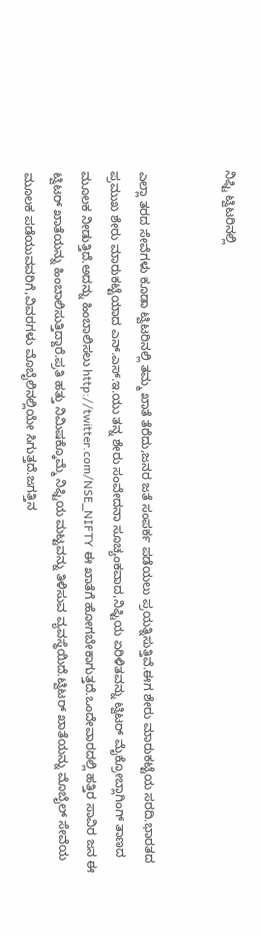ನಿಫ್ಟಿ ಟ್ವಿಟರಿನಲ್ಲಿ


ಎಲ್ಲಾ ತರದ ಸೇವೆಗಳು ಕೂಡಾ ಟ್ವಿಟರಿನಲ್ಲಿ ತಮ್ಮ ಖಾತೆ ತೆರೆದು,ಜನರ ಜತೆ ಸಂಪರ್ಕ ಪಡೆಯಲು ಪ್ರಯತ್ನಿಸುತ್ತಿವೆ.ಈಗ ಶೇರು ಮಾರುಕಟ್ಟೆಯ ಸರದಿ.ಭಾರತದ ಪ್ರಮುಖ ಶೇರು ಮಾರುಕಟ್ಟೆಯಾದ ಎನ್.ಎಸ್.ಇ.ಯು ತನ್ನ ಶೇರು ಸಂವೇದನಾ ಸೂಚ್ಯಂಕವಾದ,ನಿಫ್ಟಿಯ ಏರಿಳಿತವನ್ನು ಟ್ವಿಟರ್ ಮೈಕ್ರೋಬ್ಲಾಗಿಂಗ್ ತಾಣದ ಮೂಲಕ ನೀಡುತ್ತಿದೆ.ಅದನ್ನು ಹಿಂಬಾಲಿಸಲು http://twitter.com/NSE_NIFTY ಈ ಖಾತೆಗೆ ಹೋಗಬೇಕಾಗುತ್ತದೆ.ಒಂದೇವಾರದಲ್ಲಿ ಹತ್ತಿರ ಸಾವಿರ ಜನ ಈ ಟ್ವಿಟರ್ ಖಾತೆಯನ್ನು ಹಿಂಬಾಲಿಸುತ್ತಿದ್ದಾರೆ.ಪ್ರತಿ ಹತ್ತು ನಿಮಿಷಕ್ಕೊಮ್ಮೆ ನಿಫ್ಟಿಯ ಮಟ್ಟವನ್ನು ತಿಳಿಸುವ ವ್ಯವಸ್ಥೆಯಿದೆ.ಟ್ವಿಟರ್ ಖಾತೆಯನ್ನು ಮೊಬೈಲ್ ಸೇವೆಯ ಮೂಲಕ ಪಡೆಯುವವರಿಗೆ,ವಿವರಗಳು ಮೊಬೈಲಿನಲ್ಲಿಯೇ ಸಿಗುತ್ತದೆ.ಜಗತ್ತಿನ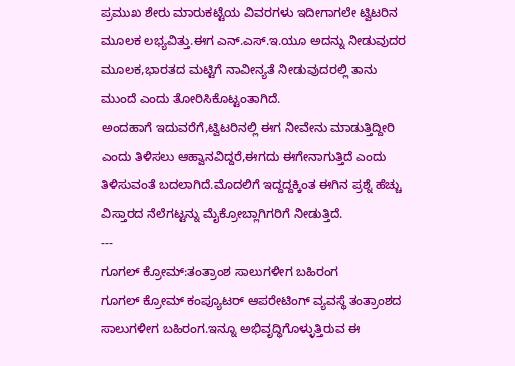ಪ್ರಮುಖ ಶೇರು ಮಾರುಕಟ್ಟೆಯ ವಿವರಗಳು ಇದೀಗಾಗಲೇ ಟ್ವಿಟರಿನ ಮೂಲಕ ಲಭ್ಯವಿತ್ತು.ಈಗ ಎನ್.ಎಸ್.ಇ.ಯೂ ಅದನ್ನು ನೀಡುವುದರ ಮೂಲಕ,ಭಾರತದ ಮಟ್ಟಿಗೆ ನಾವೀನ್ಯತೆ ನೀಡುವುದರಲ್ಲಿ ತಾನು ಮುಂದೆ ಎಂದು ತೋರಿಸಿಕೊಟ್ಟಂತಾಗಿದೆ.
ಅಂದಹಾಗೆ ಇದುವರೆಗೆ,ಟ್ವಿಟರಿನಲ್ಲಿ ಈಗ ನೀವೇನು ಮಾಡುತ್ತಿದ್ದೀರಿ ಎಂದು ತಿಳಿಸಲು ಆಹ್ವಾನವಿದ್ದರೆ,ಈಗದು ಈಗೇನಾಗುತ್ತಿದೆ ಎಂದು ತಿಳಿಸುವಂತೆ ಬದಲಾಗಿದೆ.ಮೊದಲಿಗೆ ಇದ್ದದ್ದಕ್ಕಿಂತ ಈಗಿನ ಪ್ರಶ್ನೆ ಹೆಚ್ಚು ವಿಸ್ತಾರದ ನೆಲೆಗಟ್ಟನ್ನು ಮೈಕ್ರೋಬ್ಲಾಗಿಗರಿಗೆ ನೀಡುತ್ತಿದೆ.
---
ಗೂಗಲ್ ಕ್ರೋಮ್:ತಂತ್ರಾಂಶ ಸಾಲುಗಳೀಗ ಬಹಿರಂಗ
ಗೂಗಲ್ ಕ್ರ‍ೋಮ್ ಕಂಪ್ಯೂಟರ್ ಆಪರೇಟಿಂಗ್ ವ್ಯವಸ್ಥೆ ತಂತ್ರಾಂಶದ ಸಾಲುಗಳೀಗ ಬಹಿರಂಗ.ಇನ್ನೂ ಅಭಿವೃದ್ಧಿಗೊಳ್ಳುತ್ತಿರುವ ಈ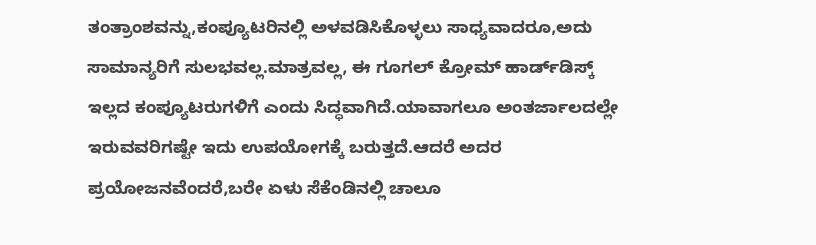ತಂತ್ರಾಂಶವನ್ನು,ಕಂಪ್ಯೂಟರಿನಲ್ಲಿ ಅಳವಡಿಸಿಕೊಳ್ಳಲು ಸಾಧ್ಯವಾದರೂ,ಅದು ಸಾಮಾನ್ಯರಿಗೆ ಸುಲಭವಲ್ಲ.ಮಾತ್ರವಲ್ಲ, ಈ ಗೂಗಲ್ ಕ್ರೋಮ್ ಹಾರ್ಡ್‌ಡಿಸ್ಕ್ ಇಲ್ಲದ ಕಂಪ್ಯೂಟರುಗಳಿಗೆ ಎಂದು ಸಿದ್ಧವಾಗಿದೆ.ಯಾವಾಗಲೂ ಅಂತರ್ಜಾಲದಲ್ಲೇ ಇರುವವರಿಗಷ್ಟೇ ಇದು ಉಪಯೋಗಕ್ಕೆ ಬರುತ್ತದೆ.ಆದರೆ ಅದರ ಪ್ರಯೋಜನವೆಂದರೆ,ಬರೇ ಏಳು ಸೆಕೆಂಡಿನಲ್ಲಿ ಚಾಲೂ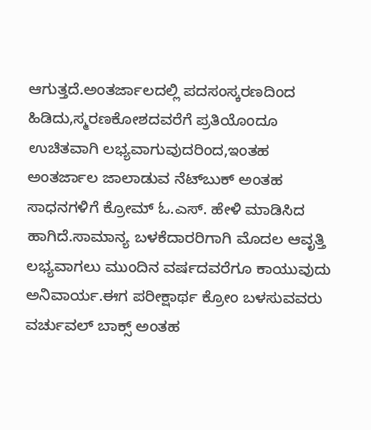ಆಗುತ್ತದೆ.ಅಂತರ್ಜಾಲದಲ್ಲಿ ಪದಸಂಸ್ಕರಣದಿಂದ ಹಿಡಿದು,ಸ್ಮರಣಕೋಶದವರೆಗೆ ಪ್ರತಿಯೊಂದೂ ಉಚಿತವಾಗಿ ಲಭ್ಯವಾಗುವುದರಿಂದ,ಇಂತಹ ಅಂತರ್ಜಾಲ ಜಾಲಾಡುವ ನೆಟ್‌ಬುಕ್ ಅಂತಹ ಸಾಧನಗಳಿಗೆ ಕ್ರೋಮ್ ಓ.ಎಸ್. ಹೇಳಿ ಮಾಡಿಸಿದ ಹಾಗಿದೆ.ಸಾಮಾನ್ಯ ಬಳಕೆದಾರರಿಗಾಗಿ ಮೊದಲ ಆವೃತ್ತಿ ಲಭ್ಯವಾಗಲು ಮುಂದಿನ ವರ್ಷದವರೆಗೂ ಕಾಯುವುದು ಅನಿವಾರ್ಯ.ಈಗ ಪರೀಕ್ಷಾರ್ಥ ಕ್ರೋಂ ಬಳಸುವವರು ವರ್ಚುವಲ್ ಬಾಕ್ಸ್ ಅಂತಹ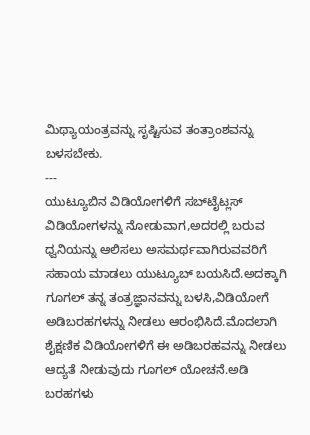ಮಿಥ್ಯಾಯಂತ್ರವನ್ನು ಸೃಷ್ಟಿಸುವ ತಂತ್ರಾಂಶವನ್ನು ಬಳಸಬೇಕು.
---
ಯುಟ್ಯೂಬಿನ ವಿಡಿಯೋಗಳಿಗೆ ಸಬ್‌ಟೈಟ್ಲಸ್
ವಿಡಿಯೋಗಳನ್ನು ನೋಡುವಾಗ,ಅದರಲ್ಲಿ ಬರುವ ಧ್ವನಿಯನ್ನು ಆಲಿಸಲು ಅಸಮರ್ಥವಾಗಿರುವವರಿಗೆ ಸಹಾಯ ಮಾಡಲು ಯುಟ್ಯೂಬ್ ಬಯಸಿದೆ.ಅದಕ್ಕಾಗಿ ಗೂಗಲ್ ತನ್ನ ತಂತ್ರಜ್ಞಾನವನ್ನು ಬಳಸಿ,ವಿಡಿಯೋಗೆ ಅಡಿಬರಹಗಳನ್ನು ನೀಡಲು ಆರಂಭಿಸಿದೆ.ಮೊದಲಾಗಿ ಶೈಕ್ಷಣಿಕ ವಿಡಿಯೋಗಳಿಗೆ ಈ ಅಡಿಬರಹವನ್ನು ನೀಡಲು ಆದ್ಯತೆ ನೀಡುವುದು ಗೂಗಲ್ ಯೋಚನೆ.ಅಡಿ ಬರಹಗಳು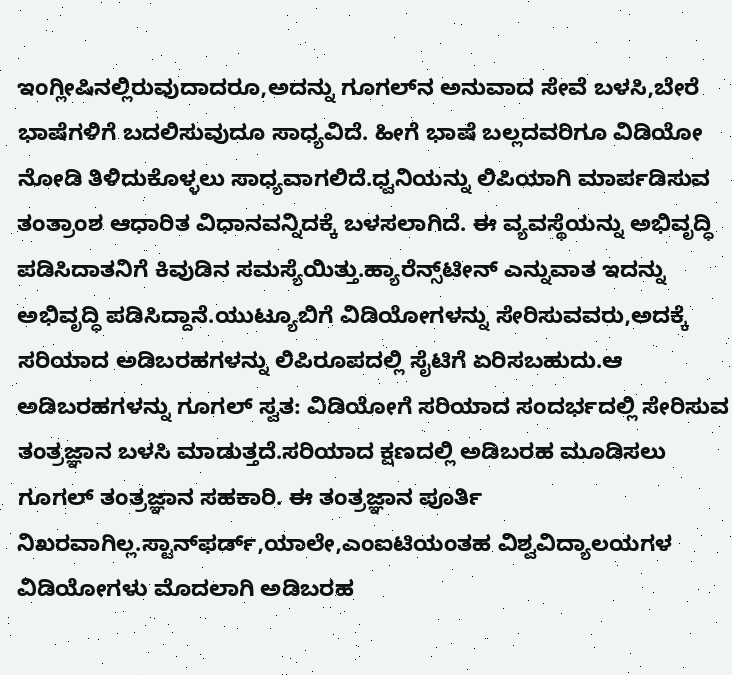ಇಂಗ್ಲೀಷಿನಲ್ಲಿರುವುದಾದರೂ,ಅದನ್ನು ಗೂಗಲ್‌ನ ಅನುವಾದ ಸೇವೆ ಬಳಸಿ,ಬೇರೆ ಭಾಷೆಗಳಿಗೆ ಬದಲಿಸುವುದೂ ಸಾಧ್ಯವಿದೆ. ಹೀಗೆ ಭಾಷೆ ಬಲ್ಲದವರಿಗೂ ವಿಡಿಯೋ ನೋಡಿ ತಿಳಿದುಕೊಳ್ಳಲು ಸಾಧ್ಯವಾಗಲಿದೆ.ಧ್ವನಿಯನ್ನು ಲಿಪಿಯಾಗಿ ಮಾರ್ಪಡಿಸುವ ತಂತ್ರಾಂಶ ಆಧಾರಿತ ವಿಧಾನವನ್ನಿದಕ್ಕೆ ಬಳಸಲಾಗಿದೆ. ಈ ವ್ಯವಸ್ಥೆಯನ್ನು ಅಭಿವೃದ್ಧಿ ಪಡಿಸಿದಾತನಿಗೆ ಕಿವುಡಿನ ಸಮಸ್ಯೆಯಿತ್ತು.ಹ್ಯಾರೆನ್ಸ್‌ಟೀನ್ ಎನ್ನುವಾತ ಇದನ್ನು ಅಭಿವೃದ್ಧಿ ಪಡಿಸಿದ್ದಾನೆ.ಯುಟ್ಯೂಬಿಗೆ ವಿಡಿಯೋಗಳನ್ನು ಸೇರಿಸುವವರು,ಅದಕ್ಕೆ ಸರಿಯಾದ ಅಡಿಬರಹಗಳನ್ನು ಲಿಪಿರೂಪದಲ್ಲಿ ಸೈಟಿಗೆ ಏರಿಸಬಹುದು.ಆ ಅಡಿಬರಹಗಳನ್ನು ಗೂಗಲ್ ಸ್ವತ: ವಿಡಿಯೋಗೆ ಸರಿಯಾದ ಸಂದರ್ಭದಲ್ಲಿ ಸೇರಿಸುವ ತಂತ್ರಜ್ಞಾನ ಬಳಸಿ ಮಾಡುತ್ತದೆ.ಸರಿಯಾದ ಕ್ಷಣದಲ್ಲಿ ಅಡಿಬರಹ ಮೂಡಿಸಲು ಗೂಗಲ್ ತಂತ್ರಜ್ಞಾನ ಸಹಕಾರಿ. ಈ ತಂತ್ರಜ್ಞಾನ ಪೂರ್ತಿ ನಿಖರವಾಗಿಲ್ಲ.ಸ್ಟಾನ್‌ಫರ್ಡ್,ಯಾಲೇ,ಎಂಐಟಿಯಂತಹ ವಿಶ್ವವಿದ್ಯಾಲಯಗಳ ವಿಡಿಯೋಗಳು ಮೊದಲಾಗಿ ಅಡಿಬರಹ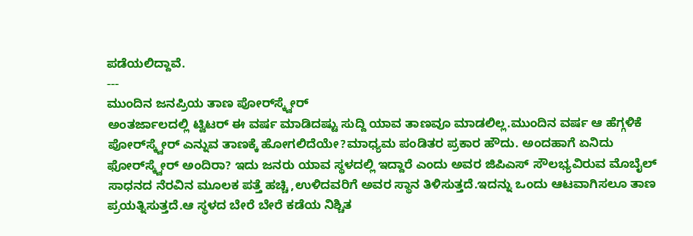ಪಡೆಯಲಿದ್ದಾವೆ.
---
ಮುಂದಿನ ಜನಪ್ರಿಯ ತಾಣ ಪೋರ‍್‌ಸ್ಕ್ವೇರ್
ಅಂತರ್ಜಾಲದಲ್ಲಿ ಟ್ವಿಟರ್ ಈ ವರ್ಷ ಮಾಡಿದಷ್ಟು ಸುದ್ದಿ ಯಾವ ತಾಣವೂ ಮಾಡಲಿಲ್ಲ.ಮುಂದಿನ ವರ್ಷ ಆ ಹೆಗ್ಗಳಿಕೆ ಪೋರ್‌ಸ್ಕ್ವೇರ್ ಎನ್ನುವ ತಾಣಕ್ಕೆ ಹೋಗಲಿದೆಯೇ?ಮಾಧ್ಯಮ ಪಂಡಿತರ ಪ್ರಕಾರ ಹೌದು. ಅಂದಹಾಗೆ ಏನಿದು ಫೋರ್‌ಸ್ಕ್ವೇರ್ ಅಂದಿರಾ? ಇದು ಜನರು ಯಾವ ಸ್ಥಳದಲ್ಲಿ ಇದ್ದಾರೆ ಎಂದು ಅವರ ಜಿಪಿಎಸ್ ಸೌಲಭ್ಯವಿರುವ ಮೊಬೈಲ್ ಸಾಧನದ ನೆರವಿನ ಮೂಲಕ ಪತ್ತೆ ಹಚ್ಚಿ,ಉಳಿದವರಿಗೆ ಅವರ ಸ್ಥಾನ ತಿಳಿಸುತ್ತದೆ.ಇದನ್ನು ಒಂದು ಆಟವಾಗಿಸಲೂ ತಾಣ ಪ್ರಯತ್ನಿಸುತ್ತದೆ.ಆ ಸ್ಥಳದ ಬೇರೆ ಬೇರೆ ಕಡೆಯ ನಿಶ್ಚಿತ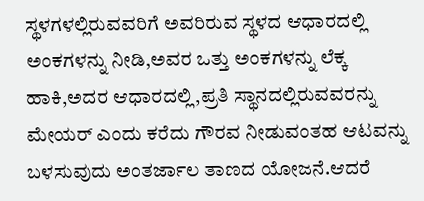ಸ್ಥಳಗಳಲ್ಲಿರುವವರಿಗೆ ಅವರಿರುವ ಸ್ಥಳದ ಆಧಾರದಲ್ಲಿ ಅಂಕಗಳನ್ನು ನೀಡಿ,ಅವರ ಒತ್ತು ಅಂಕಗಳನ್ನು ಲೆಕ್ಕ ಹಾಕಿ,ಅದರ ಆಧಾರದಲ್ಲಿ,ಪ್ರತಿ ಸ್ಥಾನದಲ್ಲಿರುವವರನ್ನು ಮೇಯರ್ ಎಂದು ಕರೆದು ಗೌರವ ನೀಡುವಂತಹ ಆಟವನ್ನು ಬಳಸುವುದು ಅಂತರ್ಜಾಲ ತಾಣದ ಯೋಜನೆ.ಆದರೆ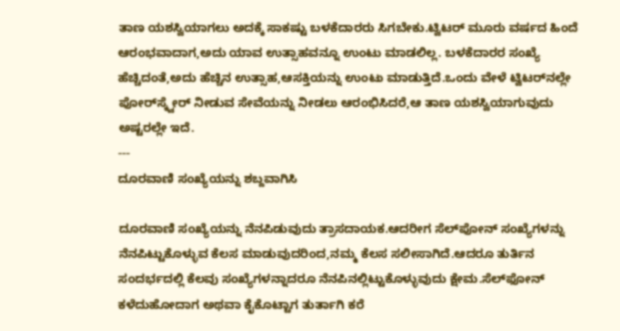ತಾಣ ಯಶಸ್ವಿಯಾಗಲು ಅದಕ್ಕೆ ಸಾಕಷ್ಟು ಬಳಕೆದಾರರು ಸಿಗಬೇಕು.ಟ್ವಿಟರ್ ಮೂರು ವರ್ಷದ ಹಿಂದೆ ಆರಂಭವಾದಾಗ,ಅದು ಯಾವ ಉತ್ಸಾಹವನ್ನೂ ಉಂಟು ಮಾಡಲಿಲ್ಲ. ಬಳಕೆದಾರರ ಸಂಖ್ಯೆ ಹೆಚ್ಚಿದಂತೆ,ಅದು ಹೆಚ್ಚಿನ ಉತ್ಸಾಹ,ಆಸಕ್ತಿಯನ್ನು ಉಂಟು ಮಾಡುತ್ತಿದೆ.ಒಂದು ವೇಳೆ ಟ್ವಿಟರ್‌ನಲ್ಲೇ ಪೋರ್‌ಸ್ಕ್ವೇರ್ ನೀಡುವ ಸೇವೆಯನ್ನು ನೀಡಲು ಆರಂಭಿಸಿದರೆ,ಆ ತಾಣ ಯಶಸ್ವಿಯಾಗುವುದು ಅಷ್ಟರಲ್ಲೇ ಇದೆ.
---
ದೂರವಾಣಿ ಸಂಖ್ಯೆಯನ್ನು ಶಬ್ದವಾಗಿಸಿ

ದೂರವಾಣಿ ಸಂಖ್ಯೆಯನ್ನು ನೆನಪಿಡುವುದು ತ್ರಾಸದಾಯಕ.ಆದರೀಗ ಸೆಲ್‌ಪೋನ್ ಸಂಖ್ಯೆಗಳನ್ನು ನೆನಪಿಟ್ಟುಕೊಳ್ಳುವ ಕೆಲಸ ಮಾಡುವುದರಿಂದ,ನಮ್ಮ ಕೆಲಸ ಸಲೀಸಾಗಿದೆ.ಆದರೂ ತುರ್ತಿನ ಸಂದರ್ಭದಲ್ಲಿ ಕೆಲವು ಸಂಖ್ಯೆಗಳನ್ನಾದರೂ ನೆನಪಿನಲ್ಲಿಟ್ಟುಕೊಳ್ಳುವುದು ಕ್ಷೇಮ.ಸೆಲ್‌ಫೋನ್ ಕಳೆದುಹೋದಾಗ ಅಥವಾ ಕೈಕೊಟ್ಟಾಗ ತುರ್ತಾಗಿ ಕರೆ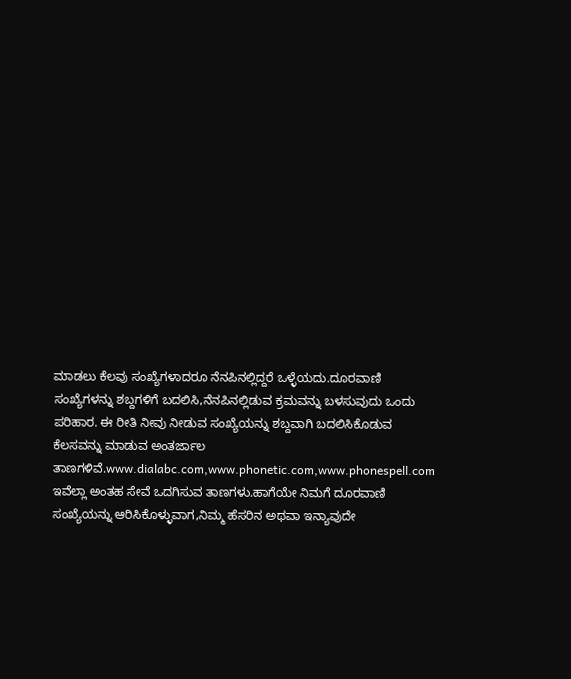ಮಾಡಲು ಕೆಲವು ಸಂಖ್ಯೆಗಳಾದರೂ ನೆನಪಿನಲ್ಲಿದ್ದರೆ ಒಳ್ಳೆಯದು.ದೂರವಾಣಿ ಸಂಖ್ಯೆಗಳನ್ನು ಶಬ್ದಗಳಿಗೆ ಬದಲಿಸಿ,ನೆನಪಿನಲ್ಲಿಡುವ ಕ್ರಮವನ್ನು ಬಳಸುವುದು ಒಂದು ಪರಿಹಾರ. ಈ ರೀತಿ ನೀವು ನೀಡುವ ಸಂಖ್ಯೆಯನ್ನು ಶಬ್ದವಾಗಿ ಬದಲಿಸಿಕೊಡುವ ಕೆಲಸವನ್ನು ಮಾಡುವ ಅಂತರ್ಜಾಲ ತಾಣಗಳಿವೆ.www.dialabc.com,www.phonetic.com,www.phonespell.com ಇವೆಲ್ಲಾ ಅಂತಹ ಸೇವೆ ಒದಗಿಸುವ ತಾಣಗಳು.ಹಾಗೆಯೇ ನಿಮಗೆ ದೂರವಾಣಿ ಸಂಖ್ಯೆಯನ್ನು ಆರಿಸಿಕೊಳ್ಳುವಾಗ,ನಿಮ್ಮ ಹೆಸರಿನ ಅಥವಾ ಇನ್ಯಾವುದೇ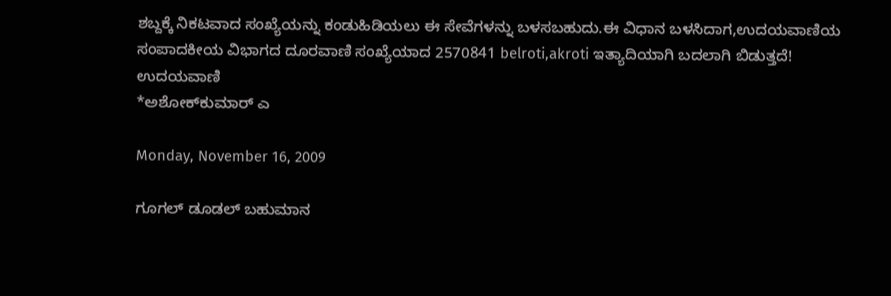ಶಬ್ದಕ್ಕೆ ನಿಕಟವಾದ ಸಂಖ್ಯೆಯನ್ನು ಕಂಡುಹಿಡಿಯಲು ಈ ಸೇವೆಗಳನ್ನು ಬಳಸಬಹುದು.ಈ ವಿಧಾನ ಬಳಸಿದಾಗ,ಉದಯವಾಣಿಯ ಸಂಪಾದಕೀಯ ವಿಭಾಗದ ದೂರವಾಣಿ ಸಂಖ್ಯೆಯಾದ 2570841 belroti,akroti ಇತ್ಯಾದಿಯಾಗಿ ಬದಲಾಗಿ ಬಿಡುತ್ತದೆ!
ಉದಯವಾಣಿ
*ಅಶೋಕ್‌ಕುಮಾರ್ ಎ

Monday, November 16, 2009

ಗೂಗಲ್ ಡೂಡಲ್ ಬಹುಮಾನ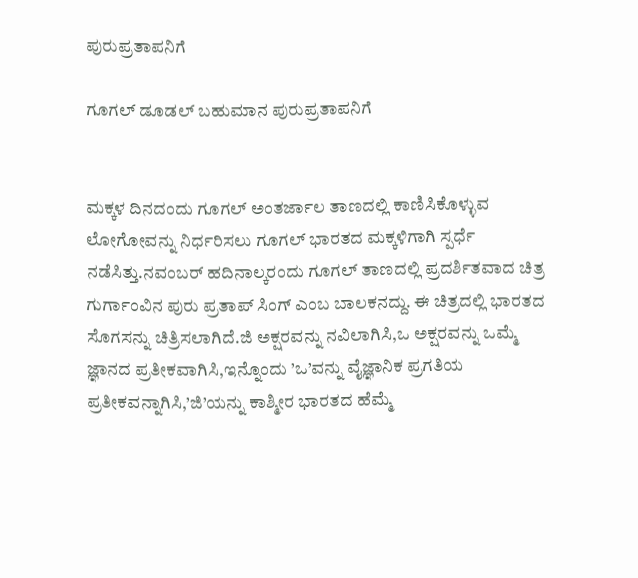ಪುರುಪ್ರತಾಪನಿಗೆ

ಗೂಗಲ್ ಡೂಡಲ್ ಬಹುಮಾನ ಪುರುಪ್ರತಾಪನಿಗೆ


ಮಕ್ಕಳ ದಿನದಂದು ಗೂಗಲ್ ಅಂತರ್ಜಾಲ ತಾಣದಲ್ಲಿ ಕಾಣಿಸಿಕೊಳ್ಳುವ ಲೋಗೋವನ್ನು ನಿರ್ಧರಿಸಲು ಗೂಗಲ್ ಭಾರತದ ಮಕ್ಕಳಿಗಾಗಿ ಸ್ಪರ್ಧೆ ನಡೆಸಿತ್ತು.ನವಂಬರ್ ಹದಿನಾಲ್ಕರಂದು ಗೂಗಲ್ ತಾಣದಲ್ಲಿ ಪ್ರದರ್ಶಿತವಾದ ಚಿತ್ರ ಗುರ್ಗಾಂವಿನ ಪುರು ಪ್ರತಾಪ್ ಸಿಂಗ್ ಎಂಬ ಬಾಲಕನದ್ದು. ಈ ಚಿತ್ರದಲ್ಲಿ ಭಾರತದ ಸೊಗಸನ್ನು ಚಿತ್ರಿಸಲಾಗಿದೆ.ಜಿ ಅಕ್ಷರವನ್ನು ನವಿಲಾಗಿಸಿ,ಒ ಅಕ್ಷರವನ್ನು ಒಮ್ಮೆ ಜ್ಞಾನದ ಪ್ರತೀಕವಾಗಿಸಿ,ಇನ್ನೊಂದು ’ಒ’ವನ್ನು ವೈಜ್ಞಾನಿಕ ಪ್ರಗತಿಯ ಪ್ರತೀಕವನ್ನಾಗಿಸಿ,’ಜಿ’ಯನ್ನು ಕಾಶ್ಮೀರ ಭಾರತದ ಹೆಮ್ಮೆ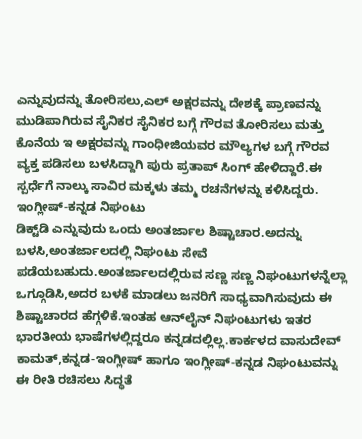ಎನ್ನುವುದನ್ನು ತೋರಿಸಲು,ಎಲ್ ಅಕ್ಷರವನ್ನು ದೇಶಕ್ಕೆ ಪ್ರಾಣವನ್ನು ಮುಡಿಪಾಗಿರುವ ಸೈನಿಕರ ಸೈನಿಕರ ಬಗ್ಗೆ ಗೌರವ ತೋರಿಸಲು ಮತ್ತು ಕೊನೆಯ ಇ ಅಕ್ಷರವನ್ನು ಗಾಂಧೀಜಿಯವರ ಮೌಲ್ಯಗಳ ಬಗ್ಗೆ ಗೌರವ ವ್ಯಕ್ತ ಪಡಿಸಲು ಬಳಸಿದ್ದಾಗಿ ಪುರು ಪ್ರತಾಪ್ ಸಿಂಗ್ ಹೇಳಿದ್ದಾರೆ.ಈ ಸ್ಪರ್ಧೆಗೆ ನಾಲ್ಕು ಸಾವಿರ ಮಕ್ಕಳು ತಮ್ಮ ರಚನೆಗಳನ್ನು ಕಳಿಸಿದ್ದರು.
ಇಂಗ್ಲೀಷ್-ಕನ್ನಡ ನಿಘಂಟು
ಡಿಕ್ಟ್‌ಡಿ ಎನ್ನುವುದು ಒಂದು ಅಂತರ್ಜಾಲ ಶಿಷ್ಟಾಚಾರ.ಅದನ್ನು ಬಳಸಿ,ಅಂತರ್ಜಾಲದಲ್ಲಿ ನಿಘಂಟು ಸೇವೆ ಪಡೆಯಬಹುದು.ಅಂತರ್ಜಾಲದಲ್ಲಿರುವ ಸಣ್ಣ ಸಣ್ಣ ನಿಘಂಟುಗಳನ್ನೆಲ್ಲಾ ಒಗ್ಗೂಡಿಸಿ,ಅದರ ಬಳಕೆ ಮಾಡಲು ಜನರಿಗೆ ಸಾಧ್ಯವಾಗಿಸುವುದು ಈ ಶಿಷ್ಟಾಚಾರದ ಹೆಗ್ಗಳಿಕೆ.ಇಂತಹ ಆನ್‌ಲೈನ್ ನಿಘಂಟುಗಳು ಇತರ ಭಾರತೀಯ ಭಾಷೆಗಳಲ್ಲಿದ್ದರೂ ಕನ್ನಡದಲ್ಲಿಲ್ಲ.ಕಾರ್ಕಳದ ವಾಸುದೇವ್ ಕಾಮತ್,ಕನ್ನಡ-ಇಂಗ್ಲೀಷ್ ಹಾಗೂ ಇಂಗ್ಲೀಷ್-ಕನ್ನಡ ನಿಘಂಟುವನ್ನು ಈ ರೀತಿ ರಚಿಸಲು ಸಿದ್ಧತೆ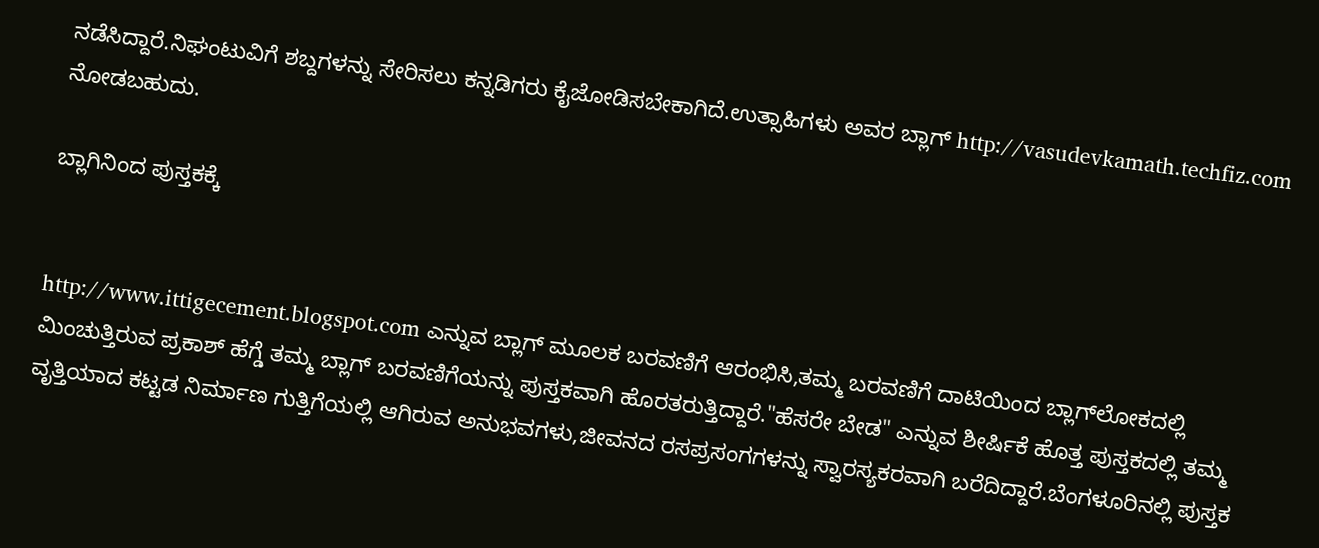ನಡೆಸಿದ್ದಾರೆ.ನಿಘಂಟುವಿಗೆ ಶಬ್ದಗಳನ್ನು ಸೇರಿಸಲು ಕನ್ನಡಿಗರು ಕೈಜೋಡಿಸಬೇಕಾಗಿದೆ.ಉತ್ಸಾಹಿಗಳು ಅವರ ಬ್ಲಾಗ್ http://vasudevkamath.techfiz.com ನೋಡಬಹುದು.

ಬ್ಲಾಗಿನಿಂದ ಪುಸ್ತಕಕ್ಕೆ


http://www.ittigecement.blogspot.com ಎನ್ನುವ ಬ್ಲಾಗ್ ಮೂಲಕ ಬರವಣಿಗೆ ಆರಂಭಿಸಿ,ತಮ್ಮ ಬರವಣಿಗೆ ದಾಟಿಯಿಂದ ಬ್ಲಾಗ್‌ಲೋಕದಲ್ಲಿ ಮಿಂಚುತ್ತಿರುವ ಪ್ರಕಾಶ್ ಹೆಗ್ಡೆ ತಮ್ಮ ಬ್ಲಾಗ್ ಬರವಣಿಗೆಯನ್ನು ಪುಸ್ತಕವಾಗಿ ಹೊರತರುತ್ತಿದ್ದಾರೆ."ಹೆಸರೇ ಬೇಡ" ಎನ್ನುವ ಶೀರ್ಷಿಕೆ ಹೊತ್ತ ಪುಸ್ತಕದಲ್ಲಿ ತಮ್ಮ ವೃತ್ತಿಯಾದ ಕಟ್ಟಡ ನಿರ್ಮಾಣ ಗುತ್ತಿಗೆಯಲ್ಲಿ ಆಗಿರುವ ಅನುಭವಗಳು,ಜೀವನದ ರಸಪ್ರಸಂಗಗಳನ್ನು ಸ್ವಾರಸ್ಯಕರವಾಗಿ ಬರೆದಿದ್ದಾರೆ.ಬೆಂಗಳೂರಿನಲ್ಲಿ ಪುಸ್ತಕ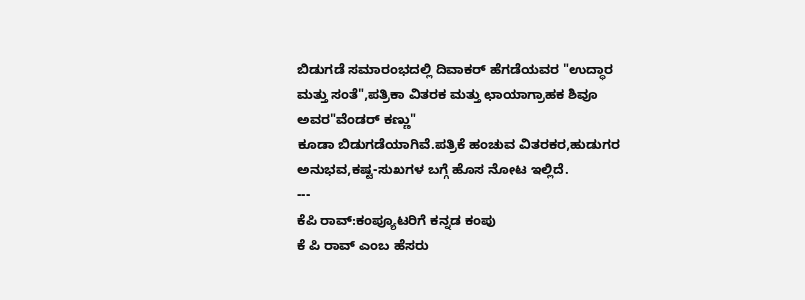ಬಿಡುಗಡೆ ಸಮಾರಂಭದಲ್ಲಿ ದಿವಾಕರ್ ಹೆಗಡೆಯವರ "ಉದ್ಧಾರ ಮತ್ತು ಸಂತೆ",ಪತ್ರಿಕಾ ವಿತರಕ ಮತ್ತು ಛಾಯಾಗ್ರಾಹಕ ಶಿವೂ ಅವರ"ವೆಂಡರ್ ಕಣ್ಣು"
ಕೂಡಾ ಬಿಡುಗಡೆಯಾಗಿವೆ.ಪತ್ರಿಕೆ ಹಂಚುವ ವಿತರಕರ,ಹುಡುಗರ ಅನುಭವ,ಕಷ್ಟ-ಸುಖಗಳ ಬಗ್ಗೆ ಹೊಸ ನೋಟ ಇಲ್ಲಿದೆ.
---
ಕೆಪಿ ರಾವ್:ಕಂಪ್ಯೂಟರಿಗೆ ಕನ್ನಡ ಕಂಪು
ಕೆ ಪಿ ರಾವ್ ಎಂಬ ಹೆಸರು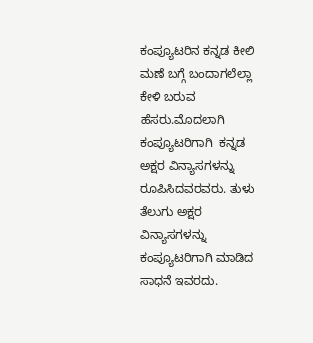ಕಂಪ್ಯೂಟರಿನ ಕನ್ನಡ ಕೀಲಿ ಮಣೆ ಬಗ್ಗೆ ಬಂದಾಗಲೆಲ್ಲಾ ಕೇಳಿ ಬರುವ ಹೆಸರು.ಮೊದಲಾಗಿ ಕಂಪ್ಯೂಟರಿಗಾಗಿ  ಕನ್ನಡ ಅಕ್ಷರ ವಿನ್ಯಾಸಗಳನ್ನು ರೂಪಿಸಿದವರವರು. ತುಳು ತೆಲುಗು ಅಕ್ಷರ ವಿನ್ಯಾಸಗಳನ್ನು ಕಂಪ್ಯೂಟರಿಗಾಗಿ ಮಾಡಿದ ಸಾಧನೆ ಇವರದು.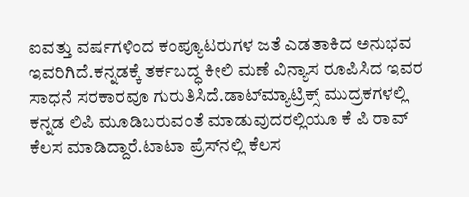ಐವತ್ತು ವರ್ಷಗಳಿಂದ ಕಂಪ್ಯೂಟರುಗಳ ಜತೆ ಎಡತಾಕಿದ ಅನುಭವ ಇವರಿಗಿದೆ.ಕನ್ನಡಕ್ಕೆ ತರ್ಕಬದ್ಧ ಕೀಲಿ ಮಣೆ ವಿನ್ಯಾಸ ರೂಪಿಸಿದ ಇವರ ಸಾಧನೆ ಸರಕಾರವೂ ಗುರುತಿಸಿದೆ.ಡಾಟ್‌ಮ್ಯಾಟ್ರಿಕ್ಸ್ ಮುದ್ರಕಗಳಲ್ಲಿ ಕನ್ನಡ ಲಿಪಿ ಮೂಡಿಬರುವಂತೆ ಮಾಡುವುದರಲ್ಲಿಯೂ ಕೆ ಪಿ ರಾವ್ ಕೆಲಸ ಮಾಡಿದ್ದಾರೆ.ಟಾಟಾ ಪ್ರೆಸ್‌ನಲ್ಲಿ ಕೆಲಸ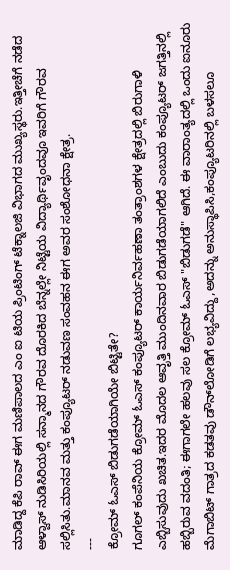ಮಾಡಿದ್ದ ಕೆಪಿ ರಾವ್ ಈಗ ಮಣಿಪಾಲದ ಎಂ ಐ ಟಿಯ ಪ್ರಿಂಟಿಂಗ್ ಟೆಕ್ನಾಲಜಿ ವಿಭಾಗದ ಮುಖ್ಯಸ್ಥರು.ಇತ್ತೀಚೆಗೆ ನಡೆದ ಆಳ್ವಾಸ್ ನುಡಿಸಿರಿಯಲ್ಲಿ ಸನ್ಮಾನದ ಗೌರವ ದೊರಕಿದ ಬೆನ್ನಲ್ಲೇ ನಿಟ್ಟೆಯ ವಿದ್ಯಾರ್ಥಿವೃಂದವೂ ಇವರಿಗೆ ಗೌರವ ಸಲ್ಲಿಸಿತು.ಮಾನವ ಮತ್ತು ಕಂಪ್ಯೂಟರ್ ನಡುವಣ ಸಂವಹನ ಈಗ ಅವರ ಸಂಶೋಧನಾ ಕ್ಷೇತ್ರ.
---
ಕ್ರೋಮ್ ಓಎಸ್ ಬಿಡುಗಡೆಯಾಗಿಯೇ ಬಿಟ್ಟಿತೇ?
ಗೂಗಲ್ ಕಂಪೆನಿಯ ಕ್ರೋಮ್ ಓಎಸ್ ಕಂಪ್ಯೂಟರ್ ಕಾರ್ಯನಿರ್ವಹಣಾ ತಂತ್ರಾಂಶಗಳ ಕ್ಷೇತ್ರದಲ್ಲಿ ಬಿರುಗಾಳಿ ಎಬ್ಬಿಸುವುದು ಖಚಿತ.ಇದರ ಮೊದಲ ಆವೃತ್ತಿ ಮುಂದಿನವಾರ ಬಿಡುಗಡೆಯಾಗಲಿದೆ ಎಂಬುದು ಕಂಪ್ಯೂಟರ್ ಜಗತ್ತಿನಲ್ಲಿ ಹಬ್ಬಿರುವ ವದಂತಿ; ಈಗಾಗಲೇ ಹಲವು ಸಲ ಕ್ರೋಮ್ ಓಎಸ್ "ಬಿಡುಗಡೆ" ಆಗಿದೆ. ಈ ವಾರಾಂತ್ಯದಲ್ಲಿ ಒಂದು ಐನೂರು ಮೆಗಾಬಿಟ್ ಗಾತ್ರದ ಕಡತವು ಡೌನ್‌ಲೋಡಿಗೆ ಲಭ್ಯವಿದ್ದು,ಅದನ್ನು ಅನುಸ್ಥಾಪಿಸಿ,ಕಂಪ್ಯೂಟರಿನಲ್ಲಿ ಬಳಸಲೂ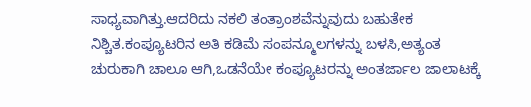ಸಾಧ್ಯವಾಗಿತ್ತು.ಆದರಿದು ನಕಲಿ ತಂತ್ರಾಂಶವೆನ್ನುವುದು ಬಹುತೇಕ ನಿಶ್ಚಿತ.ಕಂಪ್ಯೂಟರಿನ ಅತಿ ಕಡಿಮೆ ಸಂಪನ್ಮೂಲಗಳನ್ನು ಬಳಸಿ,ಅತ್ಯಂತ ಚುರುಕಾಗಿ ಚಾಲೂ ಆಗಿ,ಒಡನೆಯೇ ಕಂಪ್ಯೂಟರನ್ನು ಅಂತರ್ಜಾಲ ಜಾಲಾಟಕ್ಕೆ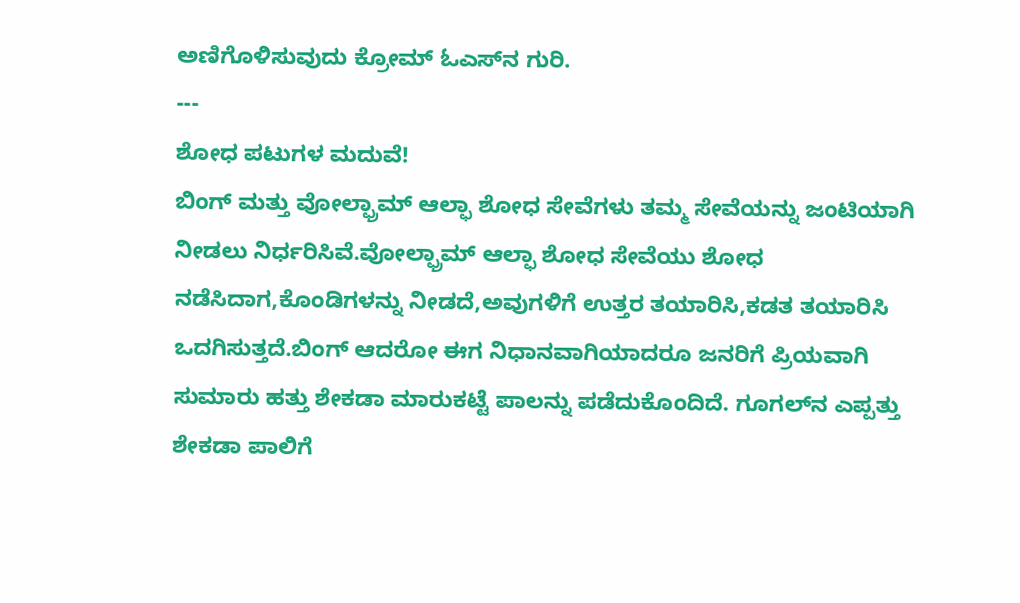ಅಣಿಗೊಳಿಸುವುದು ಕ್ರೋಮ್ ಓಎಸ್‌ನ ಗುರಿ.
---
ಶೋಧ ಪಟುಗಳ ಮದುವೆ!
ಬಿಂಗ್ ಮತ್ತು ವೋಲ್ಫ್ರಾಮ್ ಆಲ್ಫಾ ಶೋಧ ಸೇವೆಗಳು ತಮ್ಮ ಸೇವೆಯನ್ನು ಜಂಟಿಯಾಗಿ ನೀಡಲು ನಿರ್ಧರಿಸಿವೆ.ವೋಲ್ಫ್ರಾಮ್ ಆಲ್ಫಾ ಶೋಧ ಸೇವೆಯು ಶೋಧ ನಡೆಸಿದಾಗ,ಕೊಂಡಿಗಳನ್ನು ನೀಡದೆ,ಅವುಗಳಿಗೆ ಉತ್ತರ ತಯಾರಿಸಿ,ಕಡತ ತಯಾರಿಸಿ ಒದಗಿಸುತ್ತದೆ.ಬಿಂಗ್ ಆದರೋ ಈಗ ನಿಧಾನವಾಗಿಯಾದರೂ ಜನರಿಗೆ ಪ್ರಿಯವಾಗಿ ಸುಮಾರು ಹತ್ತು ಶೇಕಡಾ ಮಾರುಕಟ್ಟೆ ಪಾಲನ್ನು ಪಡೆದುಕೊಂದಿದೆ. ಗೂಗಲ್‌ನ ಎಪ್ಪತ್ತು ಶೇಕಡಾ ಪಾಲಿಗೆ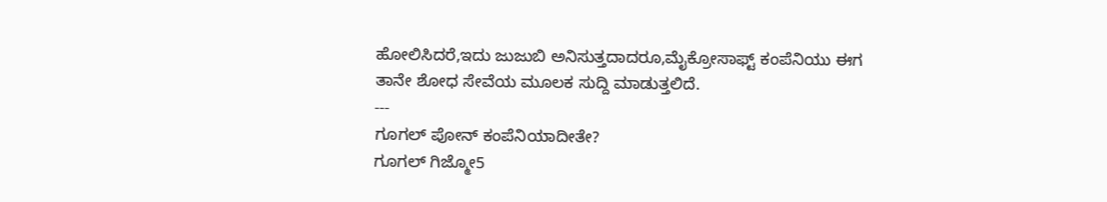ಹೋಲಿಸಿದರೆ,ಇದು ಜುಜುಬಿ ಅನಿಸುತ್ತದಾದರೂ,ಮೈಕ್ರೋಸಾಫ್ಟ್ ಕಂಪೆನಿಯು ಈಗ ತಾನೇ ಶೋಧ ಸೇವೆಯ ಮೂಲಕ ಸುದ್ದಿ ಮಾಡುತ್ತಲಿದೆ.
---
ಗೂಗಲ್ ಪೋನ್ ಕಂಪೆನಿಯಾದೀತೇ?
ಗೂಗಲ್ ಗಿಜ್ಮೋ5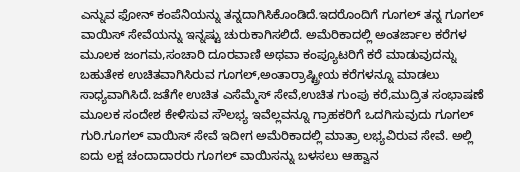ಎನ್ನುವ ಫೋನ್ ಕಂಪೆನಿಯನ್ನು ತನ್ನದಾಗಿಸಿಕೊಂಡಿದೆ.ಇದರೊಂದಿಗೆ ಗೂಗಲ್ ತನ್ನ ಗೂಗಲ್ ವಾಯಿಸ್ ಸೇವೆಯನ್ನು ಇನ್ನಷ್ಟು ಚುರುಕಾಗಿಸಲಿದೆ. ಅಮೆರಿಕಾದಲ್ಲಿ ಅಂತರ್ಜಾಲ ಕರೆಗಳ ಮೂಲಕ ಜಂಗಮ,ಸಂಚಾರಿ ದೂರವಾಣಿ ಅಥವಾ ಕಂಪ್ಯೂಟರಿಗೆ ಕರೆ ಮಾಡುವುದನ್ನು ಬಹುತೇಕ ಉಚಿತವಾಗಿಸಿರುವ ಗೂಗಲ್,ಅಂತಾರ್ರಾಷ್ಟ್ರೀಯ ಕರೆಗಳನ್ನೂ ಮಾಡಲು ಸಾಧ್ಯವಾಗಿಸಿದೆ.ಜತೆಗೇ ಉಚಿತ ಎಸೆಮ್ಮೆಸ್ ಸೇವೆ,ಉಚಿತ ಗುಂಪು ಕರೆ,ಮುದ್ರಿತ ಸಂಭಾಷಣೆ ಮೂಲಕ ಸಂದೇಶ ಕೇಳಿಸುವ ಸೌಲಭ್ಯ ಇವೆಲ್ಲವನ್ನೂ ಗ್ರಾಹಕರಿಗೆ ಒದಗಿಸುವುದು ಗೂಗಲ್ ಗುರಿ.ಗೂಗಲ್ ವಾಯಿಸ್ ಸೇವೆ ಇದೀಗ ಅಮೆರಿಕಾದಲ್ಲಿ ಮಾತ್ರಾ ಲಭ್ಯವಿರುವ ಸೇವೆ. ಅಲ್ಲಿ ಐದು ಲಕ್ಷ ಚಂದಾದಾರರು ಗೂಗಲ್ ವಾಯಿಸನ್ನು ಬಳಸಲು ಆಹ್ವಾನ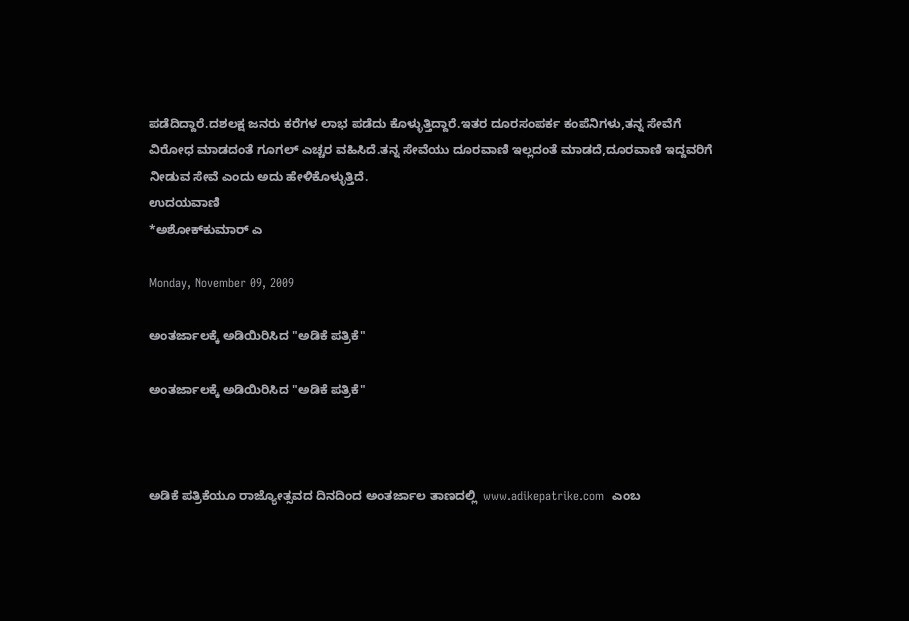ಪಡೆದಿದ್ದಾರೆ.ದಶಲಕ್ಷ ಜನರು ಕರೆಗಳ ಲಾಭ ಪಡೆದು ಕೊಳ್ಳುತ್ತಿದ್ದಾರೆ.ಇತರ ದೂರಸಂಪರ್ಕ ಕಂಪೆನಿಗಳು,ತನ್ನ ಸೇವೆಗೆ ವಿರೋಧ ಮಾಡದಂತೆ ಗೂಗಲ್ ಎಚ್ಚರ ವಹಿಸಿದೆ.ತನ್ನ ಸೇವೆಯು ದೂರವಾಣಿ ಇಲ್ಲದಂತೆ ಮಾಡದೆ,ದೂರವಾಣಿ ಇದ್ದವರಿಗೆ ನೀಡುವ ಸೇವೆ ಎಂದು ಅದು ಹೇಳಿಕೊಳ್ಳುತ್ತಿದೆ.
ಉದಯವಾಣಿ
*ಅಶೋಕ್‌ಕುಮಾರ್ ಎ

Monday, November 09, 2009

ಅಂತರ್ಜಾಲಕ್ಕೆ ಅಡಿಯಿರಿಸಿದ "ಅಡಿಕೆ ಪತ್ರಿಕೆ"

ಅಂತರ್ಜಾಲಕ್ಕೆ ಅಡಿಯಿರಿಸಿದ "ಅಡಿಕೆ ಪತ್ರಿಕೆ"



ಅಡಿಕೆ ಪತ್ರಿಕೆಯೂ ರಾಜ್ಯೋತ್ಸವದ ದಿನದಿಂದ ಅಂತರ್ಜಾಲ ತಾಣದಲ್ಲಿ  www.adikepatrike.com  ಎಂಬ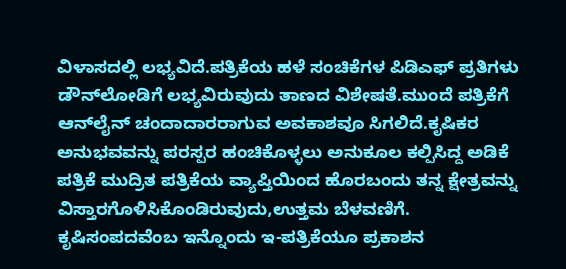ವಿಳಾಸದಲ್ಲಿ ಲಭ್ಯವಿದೆ.ಪತ್ರಿಕೆಯ ಹಳೆ ಸಂಚಿಕೆಗಳ ಪಿಡಿಎಫ್ ಪ್ರತಿಗಳು ಡೌನ್‌ಲೋಡಿಗೆ ಲಭ್ಯವಿರುವುದು ತಾಣದ ವಿಶೇಷತೆ.ಮುಂದೆ ಪತ್ರಿಕೆಗೆ ಆನ್‌ಲೈನ್ ಚಂದಾದಾರರಾಗುವ ಅವಕಾಶವೂ ಸಿಗಲಿದೆ.ಕೃಷಿಕರ ಅನುಭವವನ್ನು ಪರಸ್ಪರ ಹಂಚಿಕೊಳ್ಳಲು ಅನುಕೂಲ ಕಲ್ಪಿಸಿದ್ದ ಅಡಿಕೆ ಪತ್ರಿಕೆ ಮುದ್ರಿತ ಪತ್ರಿಕೆಯ ವ್ಯಾಪ್ತಿಯಿಂದ ಹೊರಬಂದು ತನ್ನ ಕ್ಷೇತ್ರವನ್ನು ವಿಸ್ತಾರಗೊಳಿಸಿಕೊಂಡಿರುವುದು,ಉತ್ತಮ ಬೆಳವಣಿಗೆ.
ಕೃಷಿಸಂಪದವೆಂಬ ಇನ್ನೊಂದು ಇ-ಪತ್ರಿಕೆಯೂ ಪ್ರಕಾಶನ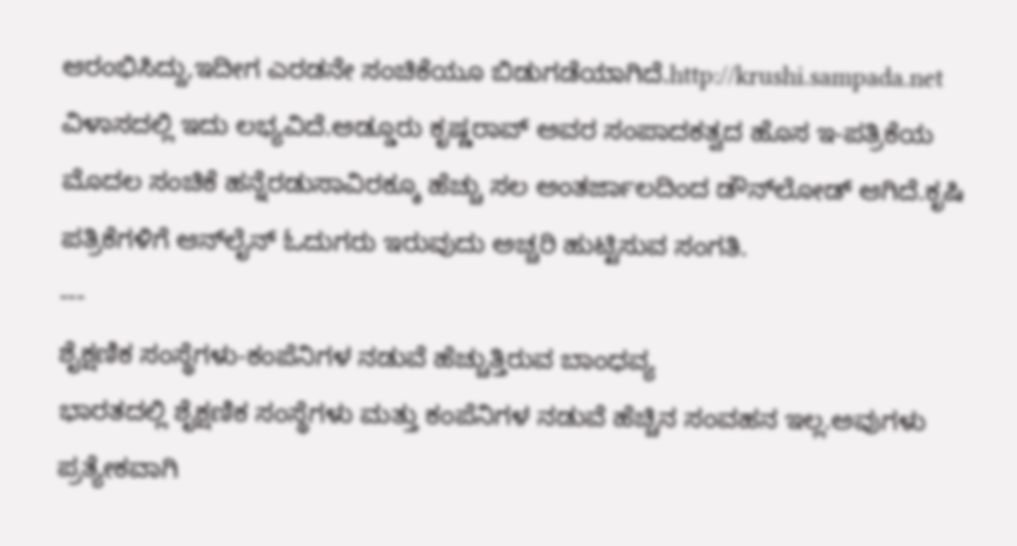ಆರ‍ಂಭಿಸಿದ್ದು,ಇದೀಗ ಎರಡನೇ ಸಂಚಿಕೆಯೂ ಬಿಡುಗಡೆಯಾಗಿದೆ.http://krushi.sampada.net ವಿಳಾಸದಲ್ಲಿ ಇದು ಲಭ್ಯವಿದೆ.ಅಡ್ಡೂರು ಕೃಷ್ಣರಾವ್ ಅವರ ಸಂಪಾದಕತ್ವದ ಹೊಸ ಇ-ಪತ್ರಿಕೆಯ ಮೊದಲ ಸಂಚಿಕೆ ಹನ್ನೆರಡುಸಾವಿರಕ್ಕೂ ಹೆಚ್ಚು ಸಲ ಅಂತರ್ಜಾಲದಿಂದ ಡೌನ್‌ಲೋಡ್ ಆಗಿದೆ.ಕೃಷಿ ಪತ್ರಿಕೆಗಳಿಗೆ ಆನ್‌ಲೈನ್ ಓದುಗರು ಇರುವುದು ಅಚ್ಚರಿ ಹುಟ್ಟಿಸುವ ಸಂಗತಿ.
---
ಶೈಕ್ಷಣಿಕ ಸಂಸ್ಥೆಗಳು-ಕಂಪೆನಿಗಳ ನಡುವೆ ಹೆಚ್ಚುತ್ತಿರುವ ಬಾಂಧವ್ಯ
ಭಾರತದಲ್ಲಿ ಶೈಕ್ಷಣಿಕ ಸಂಸ್ಥೆಗಳು ಮತ್ತು ಕಂಪೆನಿಗಳ ನಡುವೆ ಹೆಚ್ಚಿನ ಸಂವಹನ ಇಲ್ಲ.ಅವುಗಳು ಪ್ರತ್ಯೇಕವಾಗಿ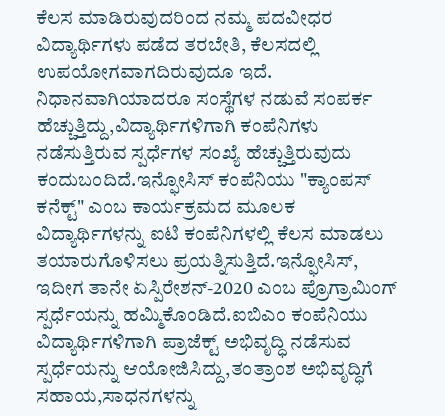ಕೆಲಸ ಮಾಡಿರುವುದರಿಂದ ನಮ್ಮ ಪದವೀಧರ ವಿದ್ಯಾರ್ಥಿಗಳು ಪಡೆದ ತರಬೇತಿ, ಕೆಲಸದಲ್ಲಿ ಉಪಯೋಗವಾಗದಿರುವುದೂ ಇದೆ. ನಿಧಾನವಾಗಿಯಾದರೂ ಸಂಸ್ಥೆಗಳ ನಡುವೆ ಸಂಪರ್ಕ ಹೆಚ್ಚುತ್ತಿದ್ದು,ವಿದ್ಯಾರ್ಥಿಗಳಿಗಾಗಿ ಕಂಪೆನಿಗಳು ನಡೆಸುತ್ತಿರುವ ಸ್ಪರ್ಧೆಗಳ ಸಂಖ್ಯೆ ಹೆಚ್ಚುತ್ತಿರುವುದು ಕಂದುಬಂದಿದೆ.ಇನ್ಫೋಸಿಸ್ ಕಂಪೆನಿಯು "ಕ್ಯಾಂಪಸ್ ಕನೆಕ್ಟ್" ಎಂಬ ಕಾರ್ಯಕ್ರಮದ ಮೂಲಕ ವಿದ್ಯಾರ್ಥಿಗಳನ್ನು ಐಟಿ ಕಂಪೆನಿಗಳಲ್ಲಿ ಕೆಲಸ ಮಾಡಲು ತಯಾರುಗೊಳಿಸಲು ಪ್ರಯತ್ನಿಸುತ್ತಿದೆ.ಇನ್ಫೋಸಿಸ್, ಇದೀಗ ತಾನೇ ಏಸ್ಪಿರೇಶನ್-2020 ಎಂಬ ಪ್ರೊಗ್ರಾಮಿಂಗ್ ಸ್ಪರ್ಧೆಯನ್ನು ಹಮ್ಮಿಕೊಂಡಿದೆ.ಐಬಿಎಂ ಕಂಪೆನಿಯು ವಿದ್ಯಾರ್ಥಿಗಳಿಗಾಗಿ ಪ್ರಾಜೆಕ್ಟ್ ಅಭಿವೃದ್ಧಿ ನಡೆಸುವ ಸ್ಪರ್ಧೆಯನ್ನು ಆಯೋಜಿಸಿದ್ದು,ತಂತ್ರಾಂಶ ಅಭಿವೃದ್ಧಿಗೆ ಸಹಾಯ,ಸಾಧನಗಳನ್ನು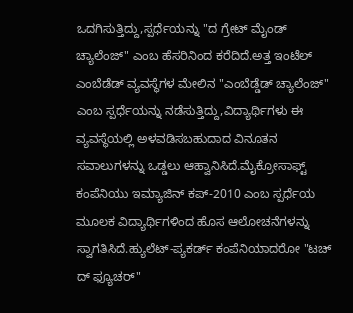ಒದಗಿಸುತ್ತಿದ್ದು,ಸ್ಪರ್ಧೆಯನ್ನು "ದ ಗ್ರೇಟ್ ಮೈಂಡ್ ಚ್ಯಾಲೆಂಜ್" ಎಂಬ ಹೆಸರಿನಿಂದ ಕರೆದಿದೆ.ಅತ್ತ ಇಂಟೆಲ್ ಎಂಬೆಡೆಡ್ ವ್ಯವಸ್ಥೆಗಳ ಮೇಲಿನ "ಎಂಬೆಡ್ಡೆಡ್ ಚ್ಯಾಲೆಂಜ್" ಎಂಬ ಸ್ಪರ್ಧೆಯನ್ನು ನಡೆಸುತ್ತಿದ್ದು,ವಿದ್ಯಾರ್ಥಿಗಳು ಈ ವ್ಯವಸ್ಥೆಯಲ್ಲಿ ಅಳವಡಿಸಬಹುದಾದ ವಿನೂತನ ಸವಾಲುಗಳನ್ನು ಒಡ್ಡಲು ಆಹ್ವಾನಿಸಿದೆ.ಮೈಕ್ರೋಸಾಫ್ಟ್ ಕಂಪೆನಿಯು ಇಮ್ಯಾಜಿನ್ ಕಪ್-2010 ಎಂಬ ಸ್ಪರ್ಧೆಯ ಮೂಲಕ ವಿದ್ಯಾರ್ಥಿಗಳಿಂದ ಹೊಸ ಆಲೋಚನೆಗಳನ್ನು ಸ್ವಾಗತಿಸಿದೆ.ಹ್ಯುಲೆಟ್-ಪ್ಯಕರ್ಡ್ ಕಂಪೆನಿಯಾದರೋ "ಟಚ್ ದ್ ಫ್ಯೂಚರ್"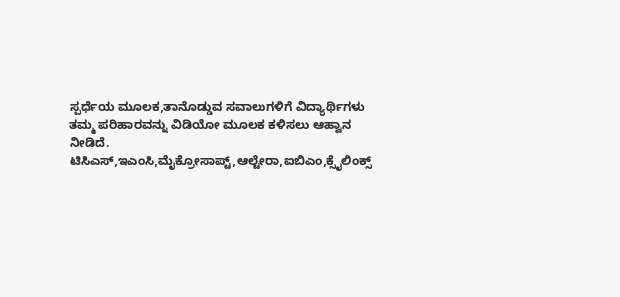ಸ್ಪರ್ಧೆಯ ಮೂಲಕ,ತಾನೊಡ್ಡುವ ಸವಾಲುಗಳಿಗೆ ವಿದ್ಯಾರ್ಥಿಗಳು ತಮ್ಮ ಪರಿಹಾರವನ್ನು ವಿಡಿಯೋ ಮೂಲಕ ಕಳಿಸಲು ಆಹ್ವಾನ ನೀಡಿದೆ.
ಟಿಸಿಎಸ್,ಇಎಂಸಿ,ಮೈಕ್ರೋಸಾಪ್ಟ್,ಆಲ್ಟೇರಾ,ಐಬಿಎಂ,ಕ್ಸೈಲಿಂಕ್ಸ್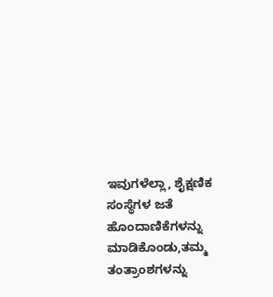ಇವುಗಳೆಲ್ಲಾ, ಶೈಕ್ಷಣಿಕ ಸಂಸ್ಥೆಗಳ ಜತೆ ಹೊಂದಾಣಿಕೆಗಳನ್ನು ಮಾಡಿಕೊಂಡು,ತಮ್ಮ ತಂತ್ರಾಂಶಗಳನ್ನು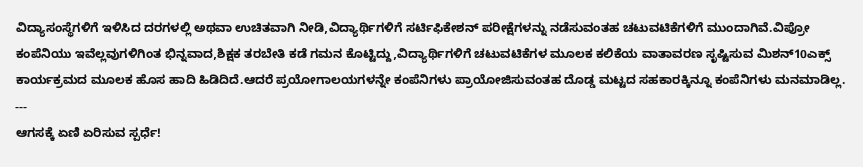ವಿದ್ಯಾಸಂಸ್ಥೆಗಳಿಗೆ ಇಳಿಸಿದ ದರಗಳಲ್ಲಿ ಅಥವಾ ಉಚಿತವಾಗಿ ನೀಡಿ,ವಿದ್ಯಾರ್ಥಿಗಳಿಗೆ ಸರ್ಟಿಫಿಕೇಶನ್ ಪರೀಕ್ಷೆಗಳನ್ನು ನಡೆಸುವಂತಹ ಚಟುವಟಿಕೆಗಳಿಗೆ ಮುಂದಾಗಿವೆ.ವಿಪ್ರೋ ಕಂಪೆನಿಯು ಇವೆಲ್ಲವುಗಳಿಗಿಂತ ಭಿನ್ನವಾದ,ಶಿಕ್ಷಕ ತರಬೇತಿ ಕಡೆ ಗಮನ ಕೊಟ್ಟಿದ್ದು,ವಿದ್ಯಾರ್ಥಿಗಳಿಗೆ ಚಟುವಟಿಕೆಗಳ ಮೂಲಕ ಕಲಿಕೆಯ ವಾತಾವರಣ ಸೃಷ್ಟಿಸುವ ಮಿಶನ್10ಎಕ್ಸ್ ಕಾರ್ಯಕ್ರಮದ ಮೂಲಕ ಹೊಸ ಹಾದಿ ಹಿಡಿದಿದೆ.ಆದರೆ ಪ್ರಯೋಗಾಲಯಗಳನ್ನೇ ಕಂಪೆನಿಗಳು ಪ್ರಾಯೋಜಿಸುವಂತಹ ದೊಡ್ಡ ಮಟ್ಟದ ಸಹಕಾರಕ್ಕಿನ್ನೂ ಕಂಪೆನಿಗಳು ಮನಮಾಡಿಲ್ಲ.
---
ಆಗಸಕ್ಕೆ ಏಣಿ ಏರಿಸುವ ಸ್ಪರ್ಧೆ!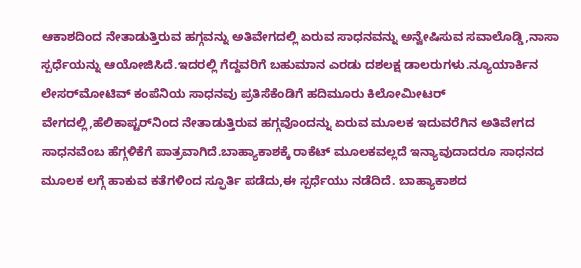ಆಕಾಶದಿಂದ ನೇತಾಡುತ್ತಿರುವ ಹಗ್ಗವನ್ನು ಅತಿವೇಗದಲ್ಲಿ ಏರುವ ಸಾಧನವನ್ನು ಅನ್ವೇಷಿಸುವ ಸವಾಲೊಡ್ಡಿ,ನಾಸಾ ಸ್ಪರ್ಧೆಯನ್ನು ಆಯೋಜಿಸಿದೆ.ಇದರಲ್ಲಿ ಗೆದ್ದವರಿಗೆ ಬಹುಮಾನ ಎರಡು ದಶಲಕ್ಷ ಡಾಲರುಗಳು.ನ್ಯೂಯಾರ್ಕಿನ ಲೇಸರ್‌ಮೋಟಿವ್ ಕಂಪೆನಿಯ ಸಾಧನವು ಪ್ರತಿಸೆಕೆಂಡಿಗೆ ಹದಿಮೂರು ಕಿಲೋಮೀಟರ್ ವೇಗದಲ್ಲಿ,ಹೆಲಿಕಾಪ್ಟರ್‌ನಿಂದ ನೇತಾಡುತ್ತಿರುವ ಹಗ್ಗವೊಂದನ್ನು ಏರುವ ಮೂಲಕ ಇದುವರೆಗಿನ ಅತಿವೇಗದ ಸಾಧನವೆಂಬ ಹೆಗ್ಗಳಿಕೆಗೆ ಪಾತ್ರವಾಗಿದೆ.ಬಾಹ್ಯಾಕಾಶಕ್ಕೆ ರಾಕೆಟ್ ಮೂಲಕವಲ್ಲದೆ ಇನ್ಯಾವುದಾದರೂ ಸಾಧನದ ಮೂಲಕ ಲಗ್ಗೆ ಹಾಕುವ ಕತೆಗಳಿಂದ ಸ್ಫೂರ್ತಿ ಪಡೆದು,ಈ ಸ್ಪರ್ಧೆಯು ನಡೆದಿದೆ. ಬಾಹ್ಯಾಕಾಶದ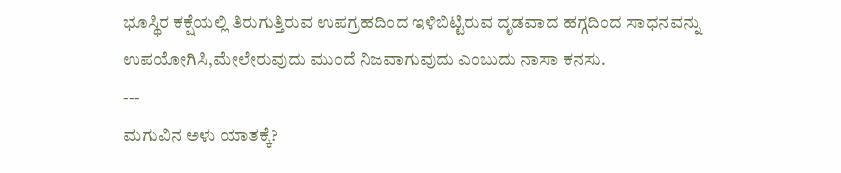ಭೂಸ್ಥಿರ ಕಕ್ಷೆಯಲ್ಲಿ ತಿರುಗುತ್ತಿರುವ ಉಪಗ್ರಹದಿಂದ ಇಳಿಬಿಟ್ಟಿರುವ ದೃಡವಾದ ಹಗ್ಗದಿಂದ ಸಾಧನವನ್ನು ಉಪಯೋಗಿಸಿ,ಮೇಲೇರುವುದು ಮುಂದೆ ನಿಜವಾಗುವುದು ಎಂಬುದು ನಾಸಾ ಕನಸು.
---
ಮಗುವಿನ ಅಳು ಯಾತಕ್ಕೆ?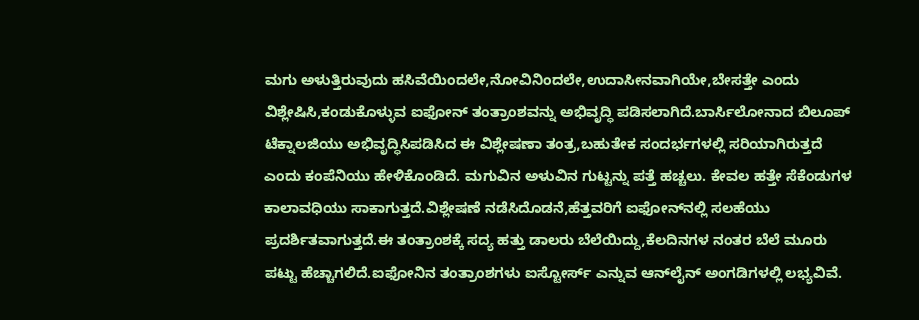ಮಗು ಅಳುತ್ತಿರುವುದು ಹಸಿವೆಯಿಂದಲೇ,ನೋವಿನಿಂದಲೇ,ಉದಾಸೀನವಾಗಿಯೇ,ಬೇಸತ್ತೇ ಎಂದು ವಿಶ್ಲೇಷಿಸಿ,ಕಂಡುಕೊಳ್ಳುವ ಐಫೋನ್ ತಂತ್ರಾಂಶವನ್ನು ಅಭಿವೃದ್ಧಿ ಪಡಿಸಲಾಗಿದೆ.ಬಾರ್ಸಿಲೋನಾದ ಬಿಲೂಪ್ ಟೆಕ್ನಾಲಜಿಯು ಅಭಿವೃದ್ಧಿಸಿಪಡಿಸಿದ ಈ ವಿಶ್ಲೇಷಣಾ ತಂತ್ರ,ಬಹುತೇಕ ಸಂದರ್ಭಗಳಲ್ಲಿ ಸರಿಯಾಗಿರುತ್ತದೆ ಎಂದು ಕಂಪೆನಿಯು ಹೇಳಿಕೊಂಡಿದೆ. ಮಗುವಿನ ಅಳುವಿನ ಗುಟ್ಟನ್ನು ಪತ್ತೆ ಹಚ್ಚಲು. ಕೇವಲ ಹತ್ತೇ ಸೆಕೆಂಡುಗಳ ಕಾಲಾವಧಿಯು ಸಾಕಾಗುತ್ತದೆ.ವಿಶ್ಲೇಷಣೆ ನಡೆಸಿದೊಡನೆ,ಹೆತ್ತವರಿಗೆ ಐಫೋನ್‌ನಲ್ಲಿ ಸಲಹೆಯು ಪ್ರದರ್ಶಿತವಾಗುತ್ತದೆ.ಈ ತಂತ್ರಾಂಶಕ್ಕೆ ಸದ್ಯ ಹತ್ತು ಡಾಲರು ಬೆಲೆಯಿದ್ದು,ಕೆಲದಿನಗಳ ನಂತರ ಬೆಲೆ ಮೂರು ಪಟ್ಟು ಹೆಚ್ಚಾಗಲಿದೆ.ಐಫೋನಿನ ತಂತ್ರಾಂಶಗಳು ಐಸ್ಟೋರ್ಸ್ ಎನ್ನುವ ಆನ್‌ಲೈನ್ ಅಂಗಡಿಗಳಲ್ಲಿ ಲಭ್ಯವಿವೆ.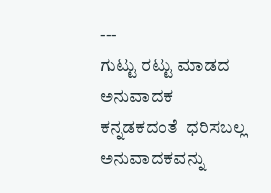---
ಗುಟ್ಟು ರಟ್ಟು ಮಾಡದ ಅನುವಾದಕ
ಕನ್ನಡಕದಂತೆ  ಧರಿಸಬಲ್ಲ ಅನುವಾದಕವನ್ನು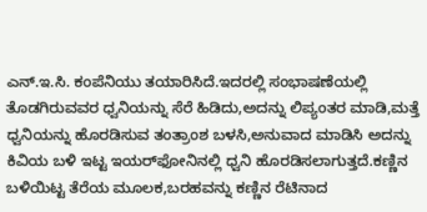ಎನ್.ಇ.ಸಿ. ಕಂಪೆನಿಯು ತಯಾರಿಸಿದೆ.ಇದರಲ್ಲಿ ಸಂಭಾಷಣೆಯಲ್ಲಿ ತೊಡಗಿರುವವರ ಧ್ವನಿಯನ್ನು ಸೆರೆ ಹಿಡಿದು,ಅದನ್ನು ಲಿಪ್ಯಂತರ ಮಾಡಿ,ಮತ್ತೆ ಧ್ವನಿಯನ್ನು ಹೊರಡಿಸುವ ತಂತ್ರಾಂಶ ಬಳಸಿ,ಅನುವಾದ ಮಾಡಿಸಿ ಅದನ್ನು ಕಿವಿಯ ಬಳಿ ಇಟ್ಟ ಇಯರ್‌ಫೋನಿನಲ್ಲಿ ಧ್ವನಿ ಹೊರಡಿಸಲಾಗುತ್ತದೆ.ಕಣ್ಣಿನ ಬಳಿಯಿಟ್ಟ ತೆರೆಯ ಮೂಲಕ,ಬರಹವನ್ನು ಕಣ್ಣಿನ ರೆಟಿನಾದ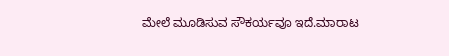ಮೇಲೆ ಮೂಡಿಸುವ ಸೌಕರ್ಯವೂ ಇದೆ.ಮಾರಾಟ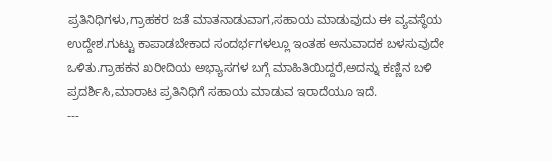ಪ್ರತಿನಿಧಿಗಳು,ಗ್ರಾಹಕರ ಜತೆ ಮಾತನಾಡುವಾಗ,ಸಹಾಯ ಮಾಡುವುದು ಈ ವ್ಯವಸ್ಥೆಯ ಉದ್ದೇಶ.ಗುಟ್ಟು ಕಾಪಾಡಬೇಕಾದ ಸಂದರ್ಭಗಳಲ್ಲೂ ಇಂತಹ ಅನುವಾದಕ ಬಳಸುವುದೇ ಒಳಿತು.ಗ್ರಾಹಕನ ಖರೀದಿಯ ಅಭ್ಯಾಸಗಳ ಬಗ್ಗೆ ಮಾಹಿತಿಯಿದ್ದರೆ,ಅದನ್ನು ಕಣ್ಣಿನ ಬಳಿ ಪ್ರದರ್ಶಿಸಿ,ಮಾರಾಟ ಪ್ರತಿನಿಧಿಗೆ ಸಹಾಯ ಮಾಡುವ ಇರಾದೆಯೂ ಇದೆ.
---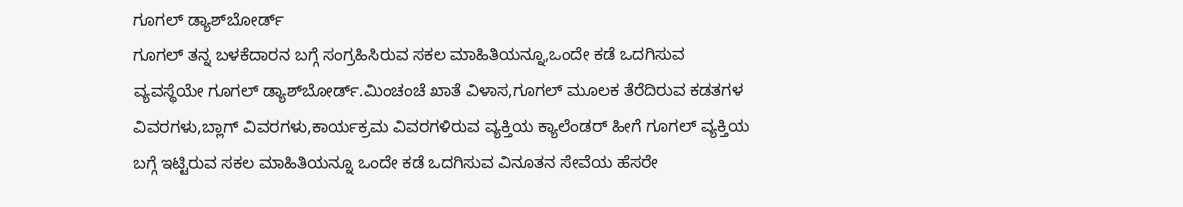ಗೂಗಲ್ ಡ್ಯಾಶ್‌ಬೋರ್ಡ್
ಗೂಗಲ್ ತನ್ನ ಬಳಕೆದಾರನ ಬಗ್ಗೆ ಸಂಗ್ರಹಿಸಿರುವ ಸಕಲ ಮಾಹಿತಿಯನ್ನೂ,ಒಂದೇ ಕಡೆ ಒದಗಿಸುವ ವ್ಯವಸ್ಥೆಯೇ ಗೂಗಲ್ ಡ್ಯಾಶ್‌ಬೋರ್ಡ್.ಮಿಂಚಂಚೆ ಖಾತೆ ವಿಳಾಸ,ಗೂಗಲ್ ಮೂಲಕ ತೆರೆದಿರುವ ಕಡತಗಳ ವಿವರಗಳು,ಬ್ಲಾಗ್ ವಿವರಗಳು,ಕಾರ್ಯಕ್ರಮ ವಿವರಗಳಿರುವ ವ್ಯಕ್ತಿಯ ಕ್ಯಾಲೆಂಡರ್ ಹೀಗೆ ಗೂಗಲ್ ವ್ಯಕ್ತಿಯ ಬಗ್ಗೆ ಇಟ್ಟಿರುವ ಸಕಲ ಮಾಹಿತಿಯನ್ನೂ ಒಂದೇ ಕಡೆ ಒದಗಿಸುವ ವಿನೂತನ ಸೇವೆಯ ಹೆಸರೇ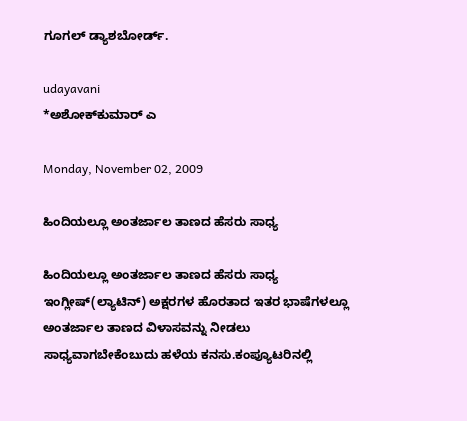ಗೂಗಲ್ ಡ್ಯಾಶ‌ಬೋರ್ಡ್.

udayavani
*ಅಶೋಕ್‌ಕುಮಾರ್ ಎ

Monday, November 02, 2009

ಹಿಂದಿಯಲ್ಲೂ ಅಂತರ್ಜಾಲ ತಾಣದ ಹೆಸರು ಸಾಧ್ಯ

ಹಿಂದಿಯಲ್ಲೂ ಅಂತರ್ಜಾಲ ತಾಣದ ಹೆಸರು ಸಾಧ್ಯ
ಇಂಗ್ಲೀಷ್(ಲ್ಯಾಟಿನ್) ಅಕ್ಷರಗಳ ಹೊರತಾದ ಇತರ ಭಾಷೆಗಳಲ್ಲೂ ಅಂತರ್ಜಾಲ ತಾಣದ ವಿಳಾಸವನ್ನು ನೀಡಲು ಸಾಧ್ಯವಾಗಬೇಕೆಂಬುದು ಹಳೆಯ ಕನಸು.ಕಂಪ್ಯೂಟರಿನಲ್ಲಿ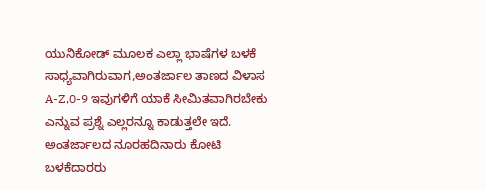ಯುನಿಕೋಡ್ ಮೂಲಕ ಎಲ್ಲಾ ಭಾಷೆಗಳ ಬಳಕೆ ಸಾಧ್ಯವಾಗಿರುವಾಗ,ಅಂತರ್ಜಾಲ ತಾಣದ ವಿಳಾಸ A-Z,0-9 ಇವುಗಳಿಗೆ ಯಾಕೆ ಸೀಮಿತವಾಗಿರಬೇಕು ಎನ್ನುವ ಪ್ರಶ್ನೆ ಎಲ್ಲರನ್ನೂ ಕಾಡುತ್ತಲೇ ಇದೆ. ಅಂತರ್ಜಾಲದ ನೂರಹದಿನಾರು ಕೋಟಿ ಬಳಕೆದಾರರು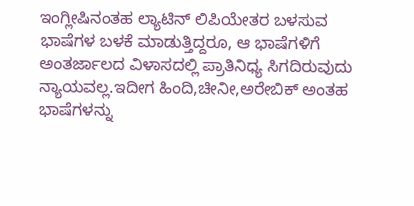ಇಂಗ್ಲೀಷಿನಂತಹ ಲ್ಯಾಟಿನ್ ಲಿಪಿಯೇತರ ಬಳಸುವ ಭಾಷೆಗಳ ಬಳಕೆ ಮಾಡುತ್ತಿದ್ದರೂ, ಆ ಭಾಷೆಗಳಿಗೆ ಅಂತರ್ಜಾಲದ ವಿಳಾಸದಲ್ಲಿ ಪ್ರಾತಿನಿಧ್ಯ ಸಿಗದಿರುವುದು ನ್ಯಾಯವಲ್ಲ.ಇದೀಗ ಹಿಂದಿ,ಚೀನೀ,ಅರೇಬಿಕ್ ಅಂತಹ ಭಾಷೆಗಳನ್ನು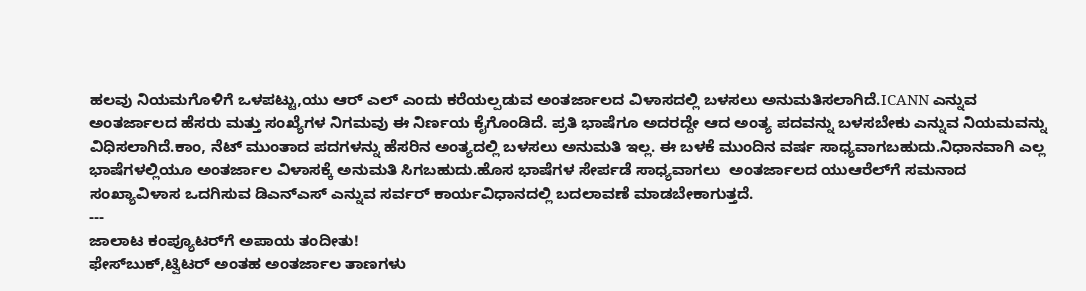ಹಲವು ನಿಯಮಗೊಳಿಗೆ ಒಳಪಟ್ಟು,ಯು ಆರ್ ಎಲ್ ಎಂದು ಕರೆಯಲ್ಪಡುವ ಅಂತರ್ಜಾಲದ ವಿಳಾಸದಲ್ಲಿ ಬಳಸಲು ಅನುಮತಿಸಲಾಗಿದೆ.ICANN ಎನ್ನುವ ಅಂತರ್ಜಾಲದ ಹೆಸರು ಮತ್ತು ಸಂಖ್ಯೆಗಳ ನಿಗಮವು ಈ ನಿರ್ಣಯ ಕೈಗೊಂಡಿದೆ. ಪ್ರತಿ ಭಾಷೆಗೂ ಅದರದ್ದೇ ಆದ ಅಂತ್ಯ ಪದವನ್ನು ಬಳಸಬೇಕು ಎನ್ನುವ ನಿಯಮವನ್ನು ವಿಧಿಸಲಾಗಿದೆ.ಕಾಂ, ನೆಟ್ ಮುಂತಾದ ಪದಗಳನ್ನು ಹೆಸರಿನ ಅಂತ್ಯದಲ್ಲಿ ಬಳಸಲು ಅನುಮತಿ ಇಲ್ಲ. ಈ ಬಳಕೆ ಮುಂದಿನ ವರ್ಷ ಸಾಧ್ಯವಾಗಬಹುದು.ನಿಧಾನವಾಗಿ ಎಲ್ಲ ಭಾಷೆಗಳಲ್ಲಿಯೂ ಅಂತರ್ಜಾಲ ವಿಳಾಸಕ್ಕೆ ಅನುಮತಿ ಸಿಗಬಹುದು.ಹೊಸ ಭಾಷೆಗಳ ಸೇರ್ಪಡೆ ಸಾಧ್ಯವಾಗಲು  ಅಂತರ್ಜಾಲದ ಯುಆರೆಲ್‌ಗೆ ಸಮನಾದ ಸಂಖ್ಯಾವಿಳಾಸ ಒದಗಿಸುವ ಡಿಎನ್‌ಎಸ್ ಎನ್ನುವ ಸರ್ವರ್ ಕಾರ್ಯವಿಧಾನದಲ್ಲಿ ಬದಲಾವಣೆ ಮಾಡಬೇಕಾಗುತ್ತದೆ.
---
ಜಾಲಾಟ ಕಂಪ್ಯೂಟರ್‌ಗೆ ಅಪಾಯ ತಂದೀತು!
ಫೇಸ್‌ಬುಕ್,ಟ್ವಿಟರ್ ಅಂತಹ ಅಂತರ್ಜಾಲ ತಾಣಗಳು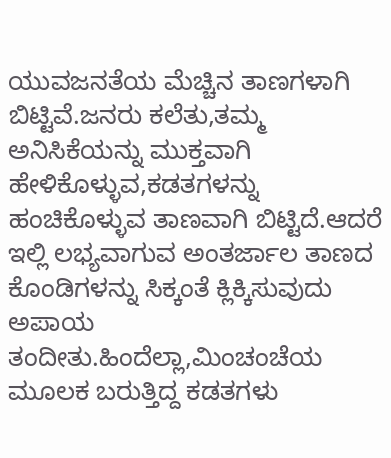ಯುವಜನತೆಯ ಮೆಚ್ಚಿನ ತಾಣಗಳಾಗಿ ಬಿಟ್ಟಿವೆ.ಜನರು ಕಲೆತು,ತಮ್ಮ ಅನಿಸಿಕೆಯನ್ನು ಮುಕ್ತವಾಗಿ ಹೇಳಿಕೊಳ್ಳುವ,ಕಡತಗಳನ್ನು ಹಂಚಿಕೊಳ್ಳುವ ತಾಣವಾಗಿ ಬಿಟ್ಟಿದೆ.ಆದರೆ ಇಲ್ಲಿ ಲಭ್ಯವಾಗುವ ಅಂತರ್ಜಾಲ ತಾಣದ ಕೊಂಡಿಗಳನ್ನು ಸಿಕ್ಕಂತೆ ಕ್ಲಿಕ್ಕಿಸುವುದು ಅಪಾಯ ತಂದೀತು.ಹಿಂದೆಲ್ಲಾ,ಮಿಂಚಂಚೆಯ ಮೂಲಕ ಬರುತ್ತಿದ್ದ ಕಡತಗಳು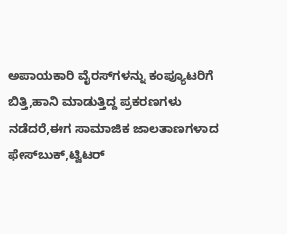ಅಪಾಯಕಾರಿ ವೈರಸ್‌ಗಳನ್ನು ಕಂಪ್ಯೂಟರಿಗೆ ಬಿತ್ತಿ,ಹಾನಿ ಮಾಡುತ್ತಿದ್ದ ಪ್ರಕರಣಗಳು ನಡೆದರೆ,ಈಗ ಸಾಮಾಜಿಕ ಜಾಲತಾಣಗಳಾದ ಫೇಸ್‌ಬುಕ್,ಟ್ವಿಟರ್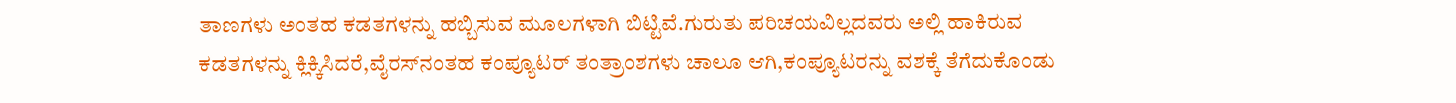ತಾಣಗಳು ಅಂತಹ ಕಡತಗಳನ್ನು ಹಬ್ಬಿಸುವ ಮೂಲಗಳಾಗಿ ಬಿಟ್ಟಿವೆ.ಗುರುತು ಪರಿಚಯವಿಲ್ಲದವರು ಅಲ್ಲಿ ಹಾಕಿರುವ ಕಡತಗಳನ್ನು ಕ್ಲಿಕ್ಕಿಸಿದರೆ,ವೈರಸ್‌ನಂತಹ ಕಂಪ್ಯೂಟರ್ ತಂತ್ರಾಂಶಗಳು ಚಾಲೂ ಆಗಿ,ಕಂಪ್ಯೂಟರನ್ನು ವಶಕ್ಕೆ ತೆಗೆದುಕೊಂಡು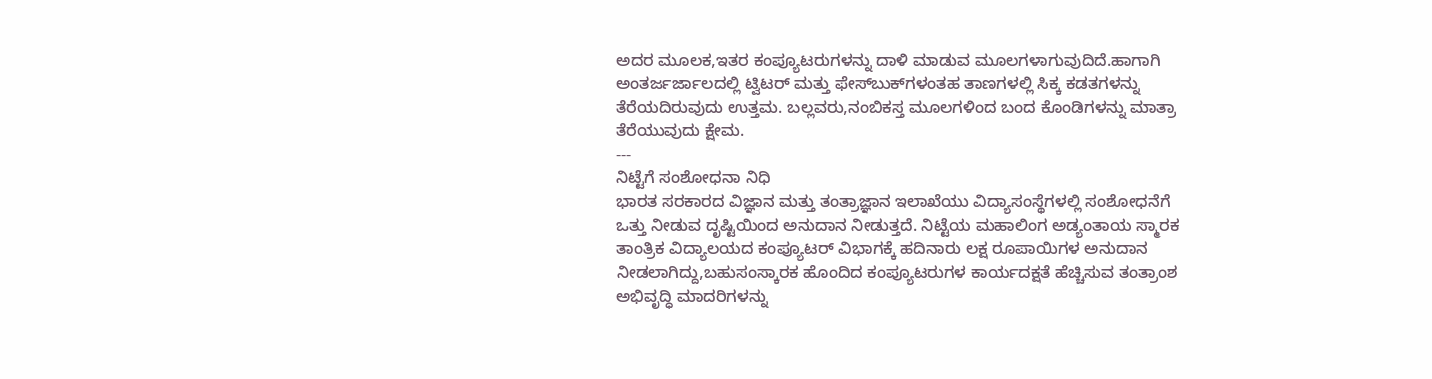ಅದರ ಮೂಲಕ,ಇತರ ಕಂಪ್ಯೂಟರುಗಳನ್ನು ದಾಳಿ ಮಾಡುವ ಮೂಲಗಳಾಗುವುದಿದೆ.ಹಾಗಾಗಿ ಅಂತರ್ಜರ್ಜಾಲದಲ್ಲಿ ಟ್ವಿಟರ್ ಮತ್ತು ಫೇಸ್‌ಬುಕ್‌ಗಳಂತಹ ತಾಣಗಳಲ್ಲಿ ಸಿಕ್ಕ ಕಡತಗಳನ್ನು ತೆರೆಯದಿರುವುದು ಉತ್ತಮ. ಬಲ್ಲವರು,ನಂಬಿಕಸ್ತ ಮೂಲಗಳಿಂದ ಬಂದ ಕೊಂಡಿಗಳನ್ನು ಮಾತ್ರಾ ತೆರೆಯುವುದು ಕ್ಷೇಮ.
---
ನಿಟ್ಟೆಗೆ ಸಂಶೋಧನಾ ನಿಧಿ
ಭಾರತ ಸರಕಾರದ ವಿಜ್ಞಾನ ಮತ್ತು ತಂತ್ರಾಜ್ಞಾನ ಇಲಾಖೆಯು ವಿದ್ಯಾಸಂಸ್ಥೆಗಳಲ್ಲಿ ಸಂಶೋಧನೆಗೆ ಒತ್ತು ನೀಡುವ ದೃಷ್ಟಿಯಿಂದ ಅನುದಾನ ನೀಡುತ್ತದೆ. ನಿಟ್ಟೆಯ ಮಹಾಲಿಂಗ ಅಡ್ಯಂತಾಯ ಸ್ಮಾರಕ ತಾಂತ್ರಿಕ ವಿದ್ಯಾಲಯದ ಕಂಪ್ಯೂಟರ್ ವಿಭಾಗಕ್ಕೆ ಹದಿನಾರು ಲಕ್ಷ ರೂಪಾಯಿಗಳ ಅನುದಾನ ನೀಡಲಾಗಿದ್ದು,ಬಹುಸಂಸ್ಕಾರಕ ಹೊಂದಿದ ಕಂಪ್ಯೂಟರುಗಳ ಕಾರ್ಯದಕ್ಷತೆ ಹೆಚ್ಚಿಸುವ ತಂತ್ರಾಂಶ ಅಭಿವೃದ್ಧಿ ಮಾದರಿಗಳನ್ನು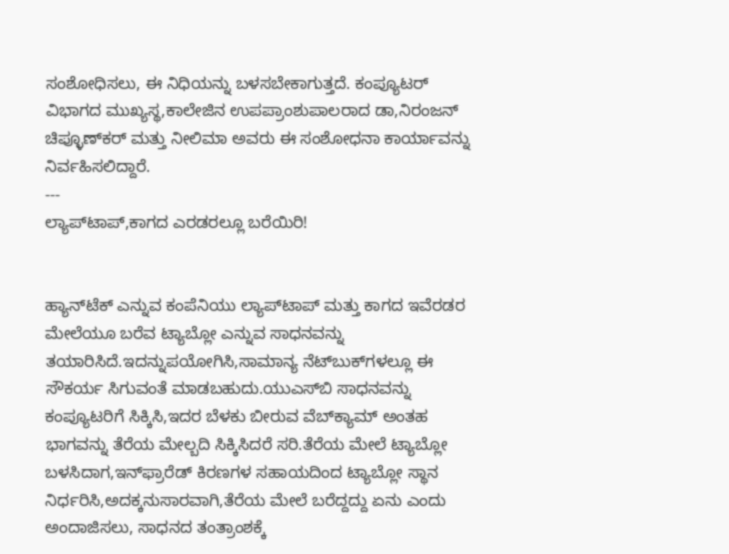ಸಂಶೋಧಿಸಲು, ಈ ನಿಧಿಯನ್ನು ಬಳಸಬೇಕಾಗುತ್ತದೆ. ಕಂಪ್ಯೂಟರ್ ವಿಭಾಗದ ಮುಖ್ಯಸ್ಥ,ಕಾಲೇಜಿನ ಉಪಪ್ರಾಂಶುಪಾಲರಾದ ಡಾ,ನಿರಂಜನ್ ಚಿಪ್ಳೂಣ್‌ಕರ್ ಮತ್ತು ನೀಲಿಮಾ ಅವರು ಈ ಸಂಶೋಧನಾ ಕಾರ್ಯಾವನ್ನು ನಿರ್ವಹಿಸಲಿದ್ದಾರೆ.
---
ಲ್ಯಾಪ್‌ಟಾಪ್,ಕಾಗದ ಎರಡರಲ್ಲೂ ಬರೆಯಿರಿ!


ಹ್ಯಾನ್‌ಟೆಕ್ ಎನ್ನುವ ಕಂಪೆನಿಯು ಲ್ಯಾಪ್‌ಟಾಪ್ ಮತ್ತು ಕಾಗದ ಇವೆರಡರ ಮೇಲೆಯೂ ಬರೆವ ಟ್ಯಾಬ್ಲೋ ಎನ್ನುವ ಸಾಧನವನ್ನು ತಯಾರಿಸಿದೆ.ಇದನ್ನುಪಯೋಗಿಸಿ,ಸಾಮಾನ್ಯ ನೆಟ್‌ಬುಕ್‌ಗಳಲ್ಲೂ ಈ ಸೌಕರ್ಯ ಸಿಗುವಂತೆ ಮಾಡಬಹುದು.ಯುಎಸ್‌ಬಿ ಸಾಧನವನ್ನು ಕಂಪ್ಯೂಟರಿಗೆ ಸಿಕ್ಕಿಸಿ,ಇದರ ಬೆಳಕು ಬೀರುವ ವೆಬ್‌ಕ್ಯಾಮ್ ಅಂತಹ ಭಾಗವನ್ನು ತೆರೆಯ ಮೇಲ್ಬದಿ ಸಿಕ್ಕಿಸಿದರೆ ಸರಿ.ತೆರೆಯ ಮೇಲೆ ಟ್ಯಾಬ್ಲೋ ಬಳಸಿದಾಗ,ಇನ್‌ಫ್ರಾರೆಡ್ ಕಿರಣಗಳ ಸಹಾಯದಿಂದ ಟ್ಯಾಬ್ಲೋ ಸ್ಥಾನ ನಿರ್ಧರಿಸಿ,ಅದಕ್ಕನುಸಾರವಾಗಿ,ತೆರೆಯ ಮೇಲೆ ಬರೆದ್ದದ್ದು ಏನು ಎಂದು ಅಂದಾಜಿಸಲು, ಸಾಧನದ ತಂತ್ರಾಂಶಕ್ಕೆ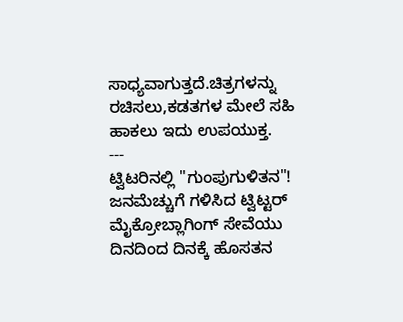ಸಾಧ್ಯವಾಗುತ್ತದೆ.ಚಿತ್ರಗಳನ್ನು ರಚಿಸಲು,ಕಡತಗಳ ಮೇಲೆ ಸಹಿ ಹಾಕಲು ಇದು ಉಪಯುಕ್ತ.
---
ಟ್ವಿಟರಿನಲ್ಲಿ "ಗುಂಪುಗುಳಿತನ"!
ಜನಮೆಚ್ಚುಗೆ ಗಳಿಸಿದ ಟ್ವಿಟ್ಟರ್ ಮೈಕ್ರೋಬ್ಲಾಗಿಂಗ್ ಸೇವೆಯು ದಿನದಿಂದ ದಿನಕ್ಕೆ ಹೊಸತನ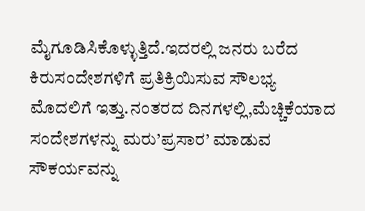ಮೈಗೂಡಿಸಿಕೊಳ್ಳುತ್ತಿದೆ.ಇದರಲ್ಲಿ ಜನರು ಬರೆದ ಕಿರುಸಂದೇಶಗಳಿಗೆ ಪ್ರತಿಕ್ರಿಯಿಸುವ ಸೌಲಭ್ಯ ಮೊದಲಿಗೆ ಇತ್ತು.ನಂತರದ ದಿನಗಳಲ್ಲಿ,ಮೆಚ್ಚಿಕೆಯಾದ ಸಂದೇಶಗಳನ್ನು ಮರು’ಪ್ರಸಾರ’ ಮಾಡುವ ಸೌಕರ್ಯವನ್ನು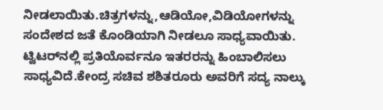ನೀಡಲಾಯಿತು.ಚಿತ್ರಗಳನ್ನು,ಆಡಿಯೋ,ವಿಡಿಯೋಗಳನ್ನು ಸಂದೇಶದ ಜತೆ ಕೊಂಡಿಯಾಗಿ ನೀಡಲೂ ಸಾಧ್ಯವಾಯಿತು.
ಟ್ವಿಟರ್‌ನಲ್ಲಿ ಪ್ರತಿಯೊರ್ವನೂ ಇತರರನ್ನು ಹಿಂಬಾಲಿಸಲು ಸಾಧ್ಯವಿದೆ.ಕೇಂದ್ರ ಸಚಿವ ಶಶಿತರೂರು ಅವರಿಗೆ ಸದ್ಯ ನಾಲ್ಕು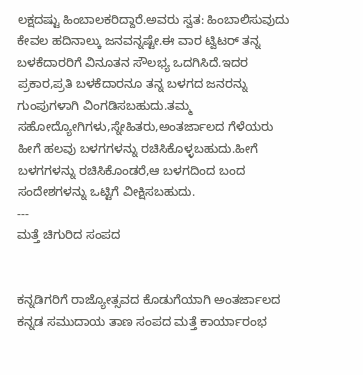ಲಕ್ಷದಷ್ಟು ಹಿಂಬಾಲಕರಿದ್ದಾರೆ.ಅವರು ಸ್ವತ: ಹಿಂಬಾಲಿಸುವುದು ಕೇವಲ ಹದಿನಾಲ್ಕು ಜನವನ್ನಷ್ಟೇ.ಈ ವಾರ ಟ್ವಿಟರ್ ತನ್ನ ಬಳಕೆದಾರರಿಗೆ ವಿನೂತನ ಸೌಲಭ್ಯ ಒದಗಿಸಿದೆ.ಇದರ ಪ್ರಕಾರ,ಪ್ರತಿ ಬಳಕೆದಾರನೂ ತನ್ನ ಬಳಗದ ಜನರನ್ನು ಗುಂಪುಗಳಾಗಿ ವಿಂಗಡಿಸಬಹುದು.ತಮ್ಮ ಸಹೋದ್ಯೋಗಿಗಳು,ಸ್ನೇಹಿತರು,ಅಂತರ್ಜಾಲದ ಗೆಳೆಯರು ಹೀಗೆ ಹಲವು ಬಳಗಗಳನ್ನು ರಚಿಸಿಕೊಳ್ಳಬಹುದು.ಹೀಗೆ ಬಳಗಗಳನ್ನು ರಚಿಸಿಕೊಂಡರೆ,ಆ ಬಳಗದಿಂದ ಬಂದ ಸಂದೇಶಗಳನ್ನು ಒಟ್ಟಿಗೆ ವೀಕ್ಷಿಸಬಹುದು.
---
ಮತ್ತೆ ಚಿಗುರಿದ ಸಂಪದ


ಕನ್ನಡಿಗರಿಗೆ ರಾಜ್ಯೋತ್ಸವದ ಕೊಡುಗೆಯಾಗಿ ಅಂತರ್ಜಾಲದ ಕನ್ನಡ ಸಮುದಾಯ ತಾಣ ಸಂಪದ ಮತ್ತೆ ಕಾರ್ಯಾರಂಭ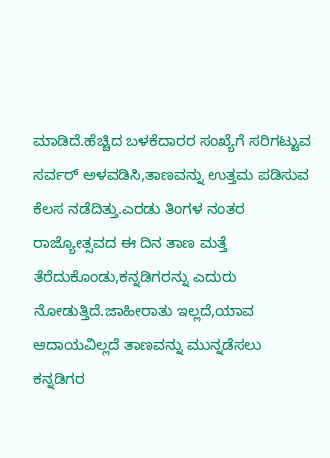ಮಾಡಿದೆ.ಹೆಚ್ಚಿದ ಬಳಕೆದಾರರ ಸಂಖ್ಯೆಗೆ ಸರಿಗಟ್ಟುವ ಸರ್ವರ್ ಅಳವಡಿಸಿ,ತಾಣವನ್ನು ಉತ್ತಮ ಪಡಿಸುವ ಕೆಲಸ ನಡೆದಿತ್ತು.ಎರಡು ತಿಂಗಳ ನಂತರ ರಾಜ್ಯೋತ್ಸವದ ಈ ದಿನ ತಾಣ ಮತ್ತೆ ತೆರೆದುಕೊಂಡು,ಕನ್ನಡಿಗರನ್ನು ಎದುರು ನೋಡುತ್ತಿದೆ.ಜಾಹೀರಾತು ಇಲ್ಲದೆ,ಯಾವ ಆದಾಯವಿಲ್ಲದೆ ತಾಣವನ್ನು ಮುನ್ನಡೆಸಲು ಕನ್ನಡಿಗರ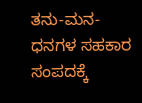ತನು-ಮನ-ಧನಗಳ ಸಹಕಾರ ಸಂಪದಕ್ಕೆ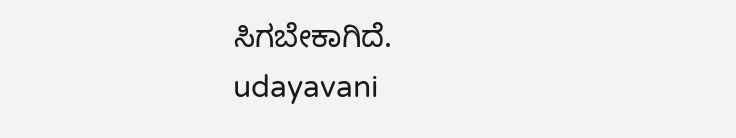ಸಿಗಬೇಕಾಗಿದೆ.
udayavani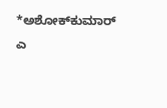*ಅಶೋಕ್‌ಕುಮಾರ್ ಎ